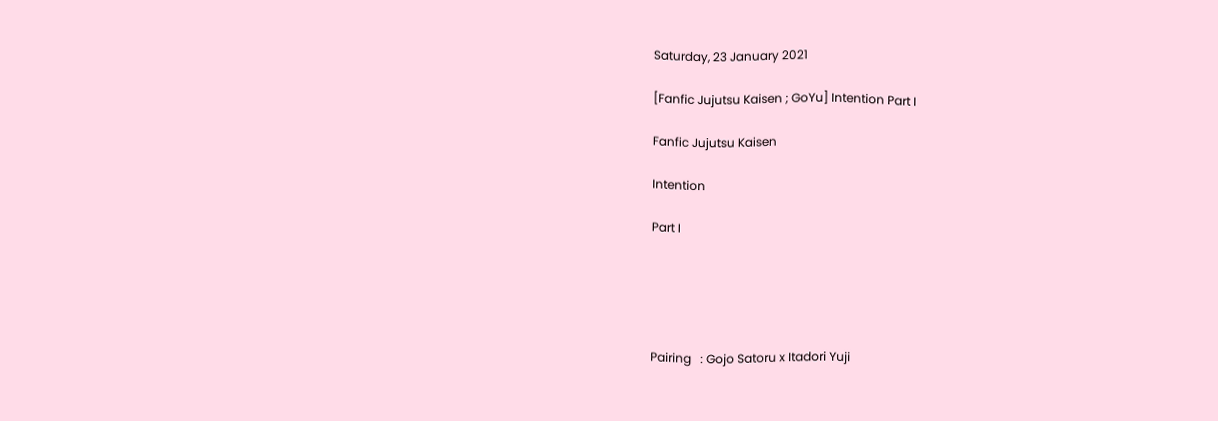Saturday, 23 January 2021

[Fanfic Jujutsu Kaisen ; GoYu] Intention Part I

Fanfic Jujutsu Kaisen

Intention

Part I





Pairing   : Gojo Satoru x Itadori Yuji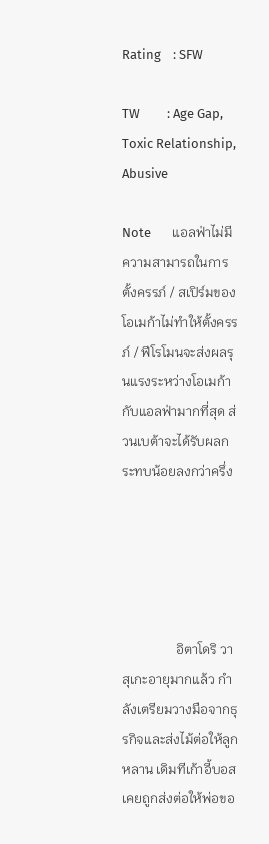Rating    : SFW

TW         : Age Gap, Toxic Relationship, Abusive

Note       แอลฟ่าไม่มีความสามารถในการตั้งครรภ์ / สเปิร์มของโอเมก้าไม่ทำให้ตั้งครรภ์ / ฟีโรโมนจะส่งผลรุนแรงระหว่างโอเมก้ากับแอลฟ่ามากที่สุด ส่วนเบต้าจะได้รับผลกระทบน้อยลงกว่าครึ่ง





                อิตาโดริ วาสุเกะอายุมากแล้ว กำลังเตรียมวางมือจากธุรกิจและส่งไม้ต่อให้ลูกหลาน เดิมทีเก้าอี้บอสเคยถูกส่งต่อให้พ่อขอ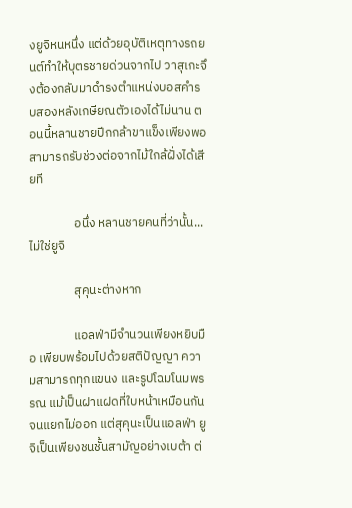งยูจิหนหนึ่ง แต่ด้วยอุบัติเหตุทางรถยนต์ทำให้บุตรชายด่วนจากไป วาสุเกะจึงต้องกลับมาดำรงตำแหน่งบอสคำรบสองหลังเกษียณตัวเองได้ไม่นาน ตอนนี้หลานชายปีกกล้าขาแข็งเพียงพอ สามารถรับช่วงต่อจากไม้ใกล้ฝั่งได้เสียที

                อนึ่ง หลานชายคนที่ว่านั้น...ไม่ใช่ยูจิ

                สุคุนะต่างหาก

                แอลฟ่ามีจำนวนเพียงหยิบมือ เพียบพร้อมไปด้วยสติปัญญา ความสามารถทุกแขนง และรูปโฉมโนมพรรณ แม้เป็นฝาแฝดที่ใบหน้าเหมือนกันจนแยกไม่ออก แต่สุคุนะเป็นแอลฟ่า ยูจิเป็นเพียงชนชั้นสามัญอย่างเบต้า ต่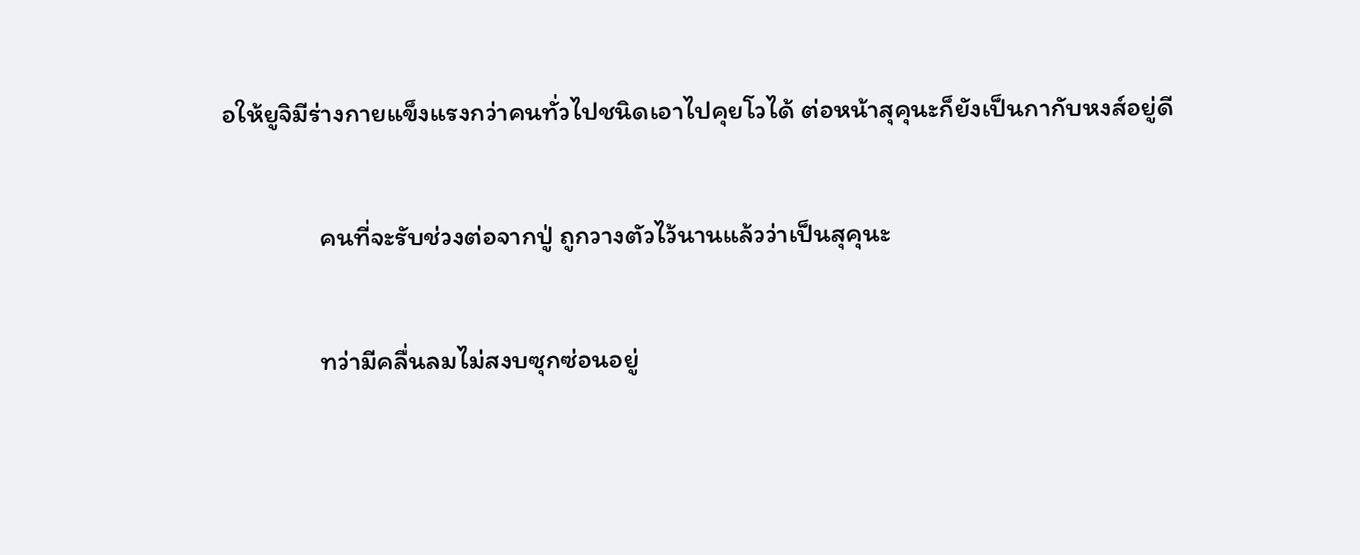อให้ยูจิมีร่างกายแข็งแรงกว่าคนทั่วไปชนิดเอาไปคุยโวได้ ต่อหน้าสุคุนะก็ยังเป็นกากับหงส์อยู่ดี

                คนที่จะรับช่วงต่อจากปู่ ถูกวางตัวไว้นานแล้วว่าเป็นสุคุนะ

                ทว่ามีคลื่นลมไม่สงบซุกซ่อนอยู่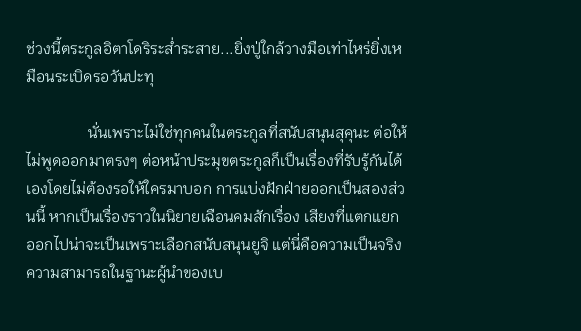ช่วงนี้ตระกูลอิตาโดริระส่ำระสาย...ยิ่งปู่ใกล้วางมือเท่าไหร่ยิ่งเหมือนระเบิดรอวันปะทุ

                นั่นเพราะไม่ใช่ทุกคนในตระกูลที่สนับสนุนสุคุนะ ต่อให้ไม่พูดออกมาตรงๆ ต่อหน้าประมุขตระกูลก็เป็นเรื่องที่รับรู้กันได้เองโดยไม่ต้องรอให้ใครมาบอก การแบ่งฝักฝ่ายออกเป็นสองส่วนนี้ หากเป็นเรื่องราวในนิยายเฉือนคมสักเรื่อง เสียงที่แตกแยกออกไปน่าจะเป็นเพราะเลือกสนับสนุนยูจิ แต่นี่คือความเป็นจริง ความสามารถในฐานะผู้นำของเบ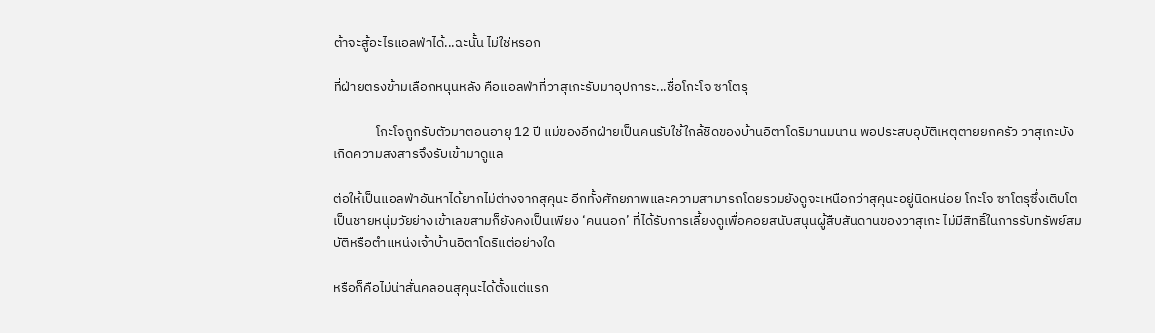ต้าจะสู้อะไรแอลฟ่าได้...ฉะนั้น ไม่ใช่หรอก

ที่ฝ่ายตรงข้ามเลือกหนุนหลัง คือแอลฟ่าที่วาสุเกะรับมาอุปการะ...ชื่อโกะโจ ซาโตรุ

              โกะโจถูกรับตัวมาตอนอายุ 12 ปี แม่ของอีกฝ่ายเป็นคนรับใช้ใกล้ชิดของบ้านอิตาโดริมานมนาน พอประสบอุบัติเหตุตายยกครัว วาสุเกะบังเกิดความสงสารจึงรับเข้ามาดูแล

ต่อให้เป็นแอลฟ่าอันหาได้ยากไม่ต่างจากสุคุนะ อีกทั้งศักยภาพและความสามารถโดยรวมยังดูจะเหนือกว่าสุคุนะอยู่นิดหน่อย โกะโจ ซาโตรุซึ่งเติบโตเป็นชายหนุ่มวัยย่างเข้าเลขสามก็ยังคงเป็นเพียง ‘คนนอก’ ที่ได้รับการเลี้ยงดูเพื่อคอยสนับสนุนผู้สืบสันดานของวาสุเกะ ไม่มีสิทธิ์ในการรับทรัพย์สมบัติหรือตำแหน่งเจ้าบ้านอิตาโดริแต่อย่างใด

หรือก็คือไม่น่าสั่นคลอนสุคุนะได้ตั้งแต่แรก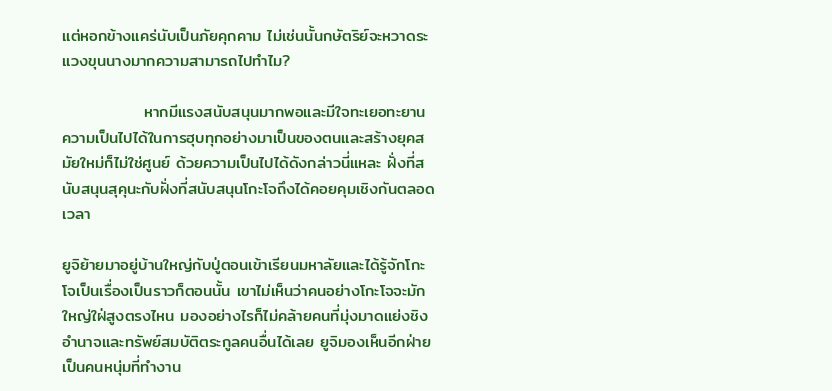แต่หอกข้างแคร่นับเป็นภัยคุกคาม ไม่เช่นนั้นกษัตริย์จะหวาดระแวงขุนนางมากความสามารถไปทำไม?

              หากมีแรงสนับสนุนมากพอและมีใจทะเยอทะยาน ความเป็นไปได้ในการฮุบทุกอย่างมาเป็นของตนและสร้างยุคสมัยใหม่ก็ไม่ใช่ศูนย์ ด้วยความเป็นไปได้ดังกล่าวนี่แหละ ฝั่งที่สนับสนุนสุคุนะกับฝั่งที่สนับสนุนโกะโจถึงได้คอยคุมเชิงกันตลอดเวลา

ยูจิย้ายมาอยู่บ้านใหญ่กับปู่ตอนเข้าเรียนมหาลัยและได้รู้จักโกะโจเป็นเรื่องเป็นราวก็ตอนนั้น เขาไม่เห็นว่าคนอย่างโกะโจจะมักใหญ่ใฝ่สูงตรงไหน มองอย่างไรก็ไม่คล้ายคนที่มุ่งมาดแย่งชิงอำนาจและทรัพย์สมบัติตระกูลคนอื่นได้เลย ยูจิมองเห็นอีกฝ่ายเป็นคนหนุ่มที่ทำงาน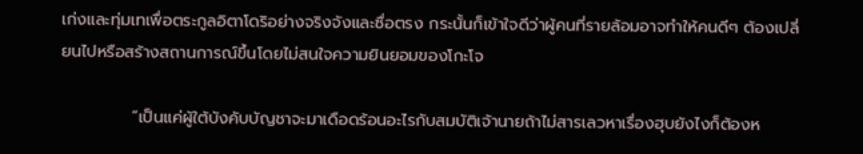เก่งและทุ่มเทเพื่อตระกูลอิตาโดริอย่างจริงจังและซื่อตรง กระนั้นก็เข้าใจดีว่าผู้คนที่รายล้อมอาจทำให้คนดีๆ ต้องเปลี่ยนไปหรือสร้างสถานการณ์ขึ้นโดยไม่สนใจความยินยอมของโกะโจ

            “เป็นแค่ผู้ใต้บังคับบัญชาจะมาเดือดร้อนอะไรกับสมบัติเจ้านายถ้าไม่สารเลวหาเรื่องฮุบยังไงก็ต้องห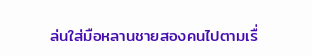ล่นใส่มือหลานชายสองคนไปตามเรื่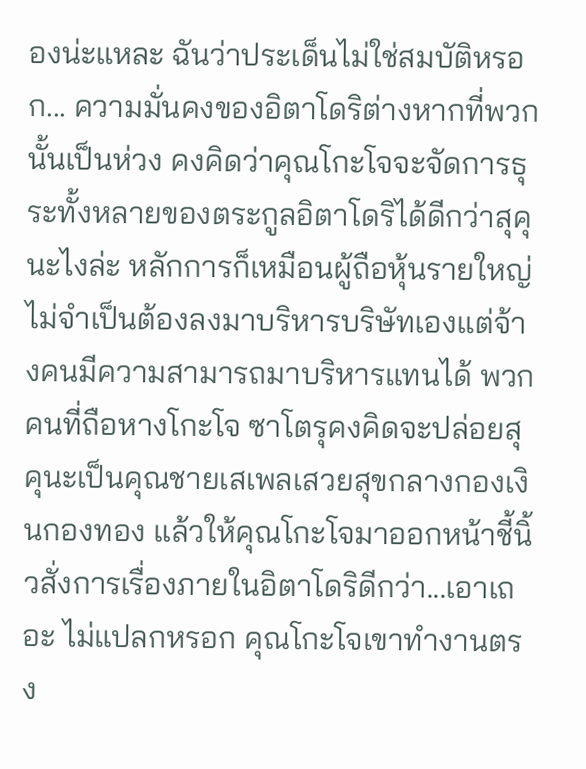องน่ะแหละ ฉันว่าประเด็นไม่ใช่สมบัติหรอก... ความมั่นคงของอิตาโดริต่างหากที่พวกนั้นเป็นห่วง คงคิดว่าคุณโกะโจจะจัดการธุระทั้งหลายของตระกูลอิตาโดริได้ดีกว่าสุคุนะไงล่ะ หลักการก็เหมือนผู้ถือหุ้นรายใหญ่ไม่จำเป็นต้องลงมาบริหารบริษัทเองแต่จ้างคนมีความสามารถมาบริหารแทนได้ พวกคนที่ถือหางโกะโจ ซาโตรุคงคิดจะปล่อยสุคุนะเป็นคุณชายเสเพลเสวยสุขกลางกองเงินกองทอง แล้วให้คุณโกะโจมาออกหน้าชี้นิ้วสั่งการเรื่องภายในอิตาโดริดีกว่า...เอาเถอะ ไม่แปลกหรอก คุณโกะโจเขาทำงานตรง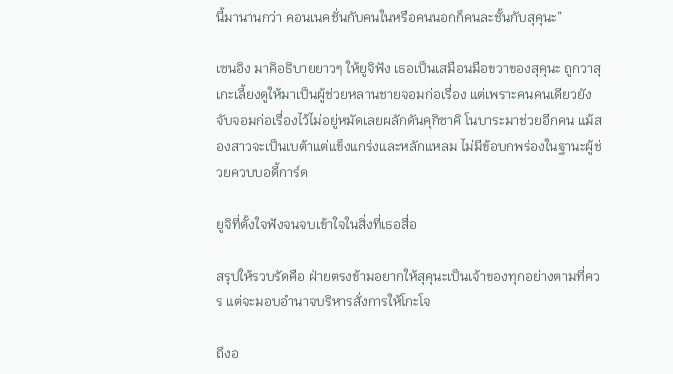นี้มานานกว่า คอนเนคชั่นกับคนในหรือคนนอกก็คนละชั้นกับสุคุนะ”

เซนอิง มาคิอธิบายยาวๆ ให้ยูจิฟัง เธอเป็นเสมือนมือขวาของสุคุนะ ถูกวาสุเกะเลี้ยงดูให้มาเป็นผู้ช่วยหลานชายจอมก่อเรื่อง แต่เพราะคนคนเดียวยังจับจอมก่อเรื่องไว้ไม่อยู่หมัดเลยผลักดันคุกิซาคิ โนบาระมาช่วยอีกคน แม้สองสาวจะเป็นเบต้าแต่แข็งแกร่งและหลักแหลม ไม่มีข้อบกพร่องในฐานะผู้ช่วยควบบอดี้การ์ด

ยูจิที่ตั้งใจฟังจนจบเข้าใจในสิ่งที่เธอสื่อ

สรุปให้รวบรัดคือ ฝ่ายตรงข้ามอยากให้สุคุนะเป็นเจ้าของทุกอย่างตามที่ควร แต่จะมอบอำนาจบริหารสั่งการให้โกะโจ

ถึงอ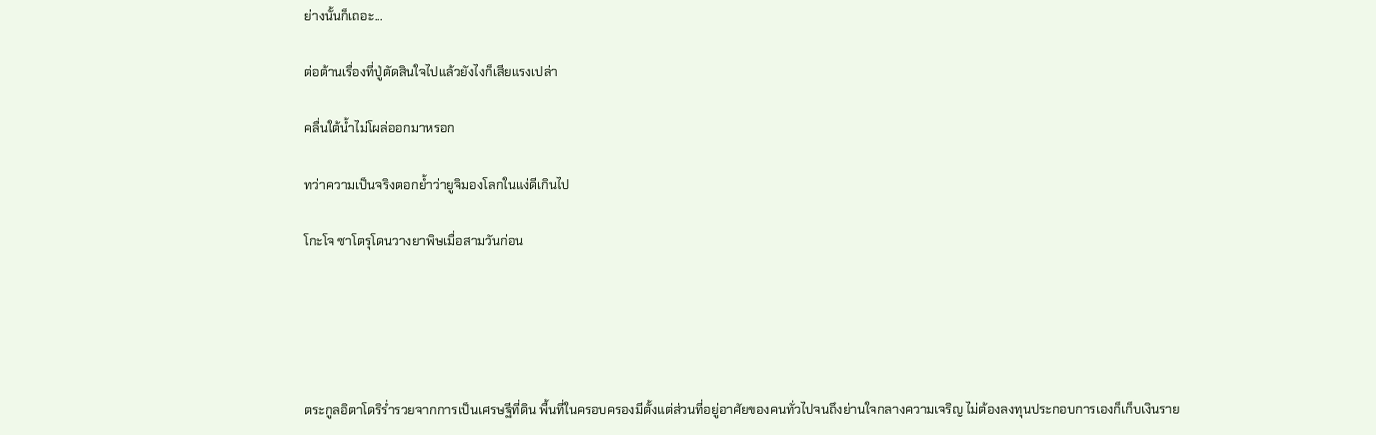ย่างนั้นก็เถอะ...

ต่อต้านเรื่องที่ปู่ตัดสินใจไปแล้วยังไงก็เสียแรงเปล่า

คลื่นใต้น้ำไม่โผล่ออกมาหรอก

ทว่าความเป็นจริงตอกย้ำว่ายูจิมองโลกในแง่ดีเกินไป

โกะโจ ซาโตรุโดนวางยาพิษเมื่อสามวันก่อน





ตระกูลอิตาโดริร่ำรวยจากการเป็นเศรษฐีที่ดิน พื้นที่ในครอบครองมีตั้งแต่ส่วนที่อยู่อาศัยของคนทั่วไปจนถึงย่านใจกลางความเจริญ ไม่ต้องลงทุนประกอบการเองก็เก็บเงินราย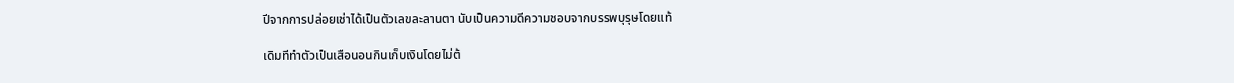ปีจากการปล่อยเช่าได้เป็นตัวเลขละลานตา นับเป็นความดีความชอบจากบรรพบุรุษโดยแท้

เดิมทีทำตัวเป็นเสือนอนกินเก็บเงินโดยไม่ต้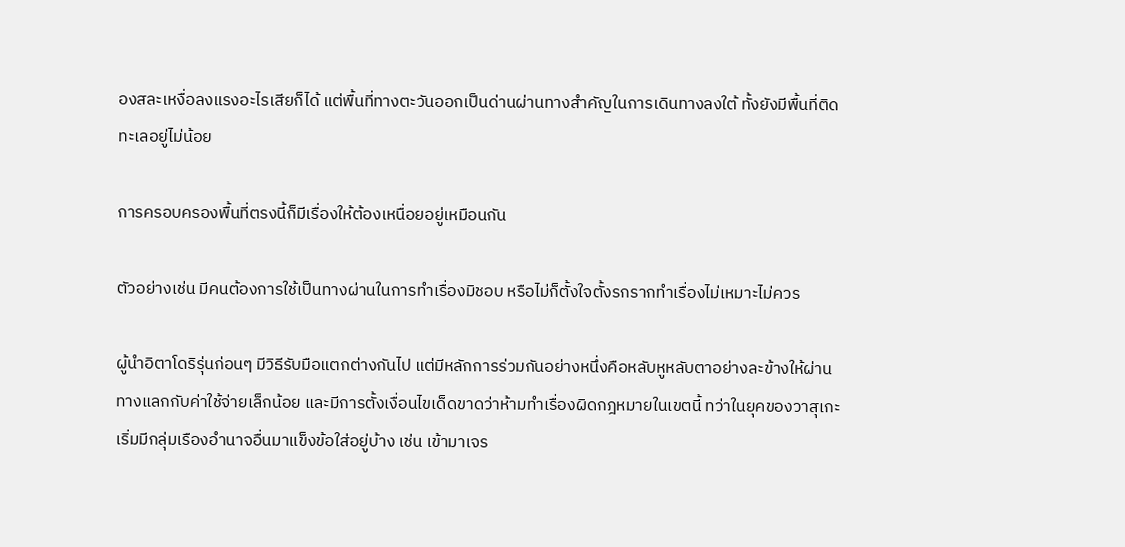องสละเหงื่อลงแรงอะไรเสียก็ได้ แต่พื้นที่ทางตะวันออกเป็นด่านผ่านทางสำคัญในการเดินทางลงใต้ ทั้งยังมีพื้นที่ติดทะเลอยู่ไม่น้อย

การครอบครองพื้นที่ตรงนี้ก็มีเรื่องให้ต้องเหนื่อยอยู่เหมือนกัน

ตัวอย่างเช่น มีคนต้องการใช้เป็นทางผ่านในการทำเรื่องมิชอบ หรือไม่ก็ตั้งใจตั้งรกรากทำเรื่องไม่เหมาะไม่ควร

ผู้นำอิตาโดริรุ่นก่อนๆ มีวิธีรับมือแตกต่างกันไป แต่มีหลักการร่วมกันอย่างหนึ่งคือหลับหูหลับตาอย่างละข้างให้ผ่านทางแลกกับค่าใช้จ่ายเล็กน้อย และมีการตั้งเงื่อนไขเด็ดขาดว่าห้ามทำเรื่องผิดกฎหมายในเขตนี้ ทว่าในยุคของวาสุเกะเริ่มมีกลุ่มเรืองอำนาจอื่นมาแข็งข้อใส่อยู่บ้าง เช่น เข้ามาเจร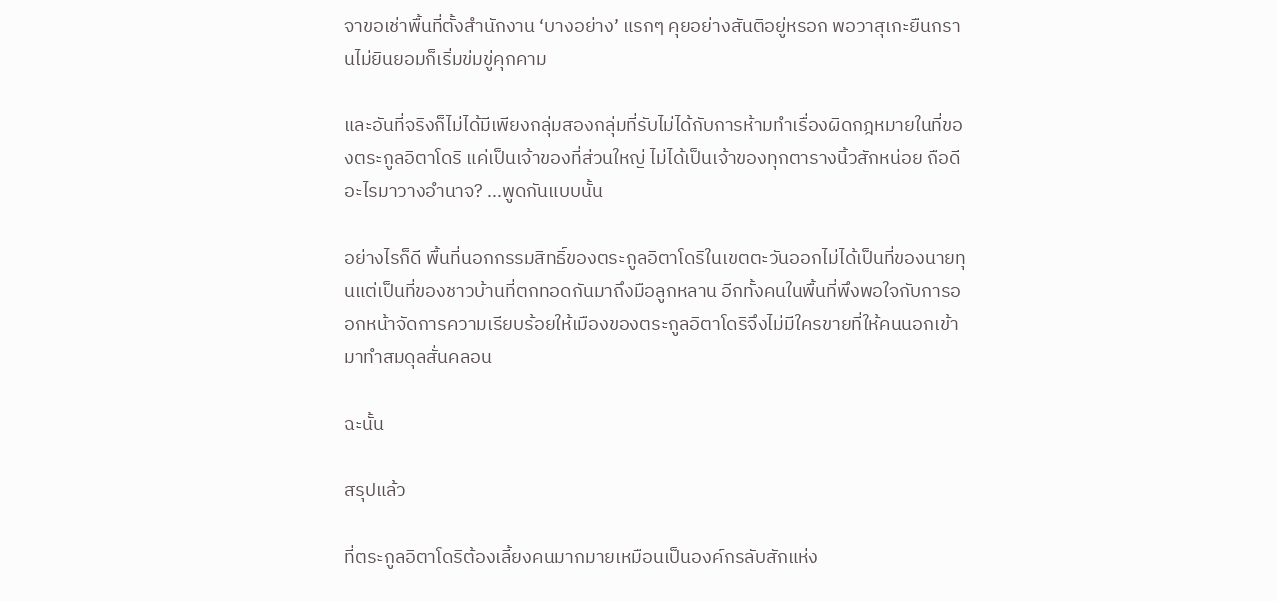จาขอเช่าพื้นที่ตั้งสำนักงาน ‘บางอย่าง’ แรกๆ คุยอย่างสันติอยู่หรอก พอวาสุเกะยืนกรานไม่ยินยอมก็เริ่มข่มขู่คุกคาม

และอันที่จริงก็ไม่ได้มีเพียงกลุ่มสองกลุ่มที่รับไม่ได้กับการห้ามทำเรื่องผิดกฎหมายในที่ของตระกูลอิตาโดริ แค่เป็นเจ้าของที่ส่วนใหญ่ ไม่ได้เป็นเจ้าของทุกตารางนิ้วสักหน่อย ถือดีอะไรมาวางอำนาจ? ...พูดกันแบบนั้น

อย่างไรก็ดี พื้นที่นอกกรรมสิทธิ์ของตระกูลอิตาโดริในเขตตะวันออกไม่ได้เป็นที่ของนายทุนแต่เป็นที่ของชาวบ้านที่ตกทอดกันมาถึงมือลูกหลาน อีกทั้งคนในพื้นที่พึงพอใจกับการออกหน้าจัดการความเรียบร้อยให้เมืองของตระกูลอิตาโดริจึงไม่มีใครขายที่ให้คนนอกเข้ามาทำสมดุลสั่นคลอน

ฉะนั้น

สรุปแล้ว

ที่ตระกูลอิตาโดริต้องเลี้ยงคนมากมายเหมือนเป็นองค์กรลับสักแห่ง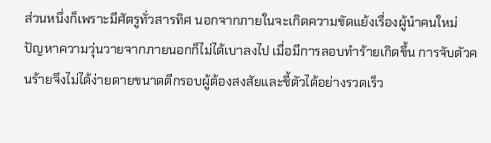ส่วนหนึ่งก็เพราะมีศัตรูทั่วสารทิศ นอกจากภายในจะเกิดความขัดแย้งเรื่องผู้นำคนใหม่ ปัญหาความวุ่นวายจากภายนอกก็ไม่ได้เบาลงไป เมื่อมีการลอบทำร้ายเกิดขึ้น การจับตัวคนร้ายจึงไม่ได้ง่ายดายขนาดตีกรอบผู้ต้องสงสัยและชี้ตัวได้อย่างรวดเร็ว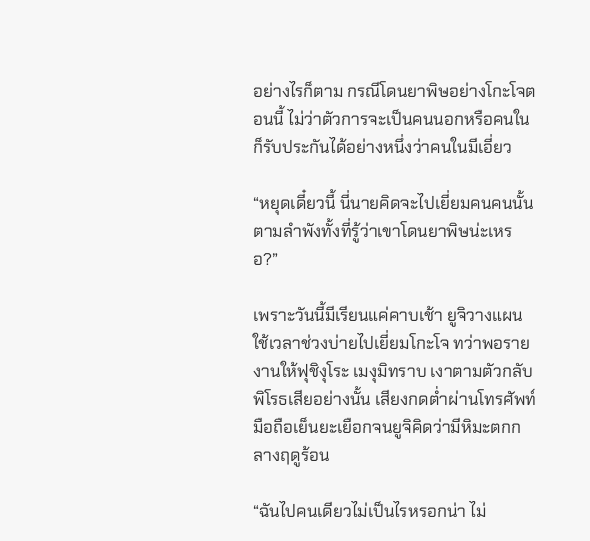อย่างไรก็ตาม กรณีโดนยาพิษอย่างโกะโจตอนนี้ ไม่ว่าตัวการจะเป็นคนนอกหรือคนในก็รับประกันได้อย่างหนึ่งว่าคนในมีเอี่ยว

“หยุดเดี๋ยวนี้ นี่นายคิดจะไปเยี่ยมคนคนนั้นตามลำพังทั้งที่รู้ว่าเขาโดนยาพิษน่ะเหรอ?”

เพราะวันนี้มีเรียนแค่คาบเช้า ยูจิวางแผนใช้เวลาช่วงบ่ายไปเยี่ยมโกะโจ ทว่าพอรายงานให้ฟุชิงุโระ เมงุมิทราบ เงาตามตัวกลับพิโรธเสียอย่างนั้น เสียงกดต่ำผ่านโทรศัพท์มือถือเย็นยะเยือกจนยูจิคิดว่ามีหิมะตกกลางฤดูร้อน

“ฉันไปคนเดียวไม่เป็นไรหรอกน่า ไม่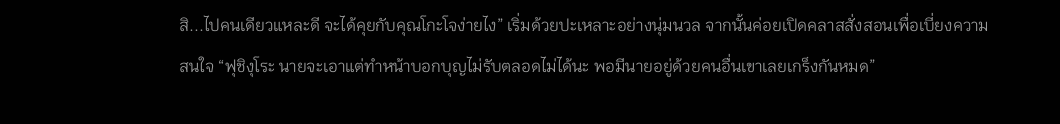สิ...ไปคนเดียวแหละดี จะได้คุยกับคุณโกะโจง่ายไง” เริ่มด้วยปะเหลาะอย่างนุ่มนวล จากนั้นค่อยเปิดคลาสสั่งสอนเพื่อเบี่ยงความสนใจ “ฟุชิงุโระ นายจะเอาแต่ทำหน้าบอกบุญไม่รับตลอดไม่ได้นะ พอมีนายอยู่ด้วยคนอื่นเขาเลยเกร็งกันหมด”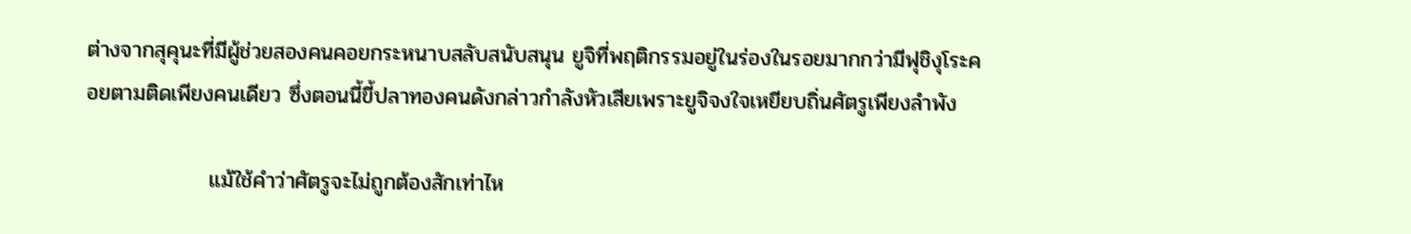ต่างจากสุคุนะที่มีผู้ช่วยสองคนคอยกระหนาบสลับสนับสนุน ยูจิที่พฤติกรรมอยู่ในร่องในรอยมากกว่ามีฟุชิงุโระคอยตามติดเพียงคนเดียว ซึ่งตอนนี้ขี้ปลาทองคนดังกล่าวกำลังหัวเสียเพราะยูจิจงใจเหยียบถิ่นศัตรูเพียงลำพัง

                แม้ใช้คำว่าศัตรูจะไม่ถูกต้องสักเท่าไห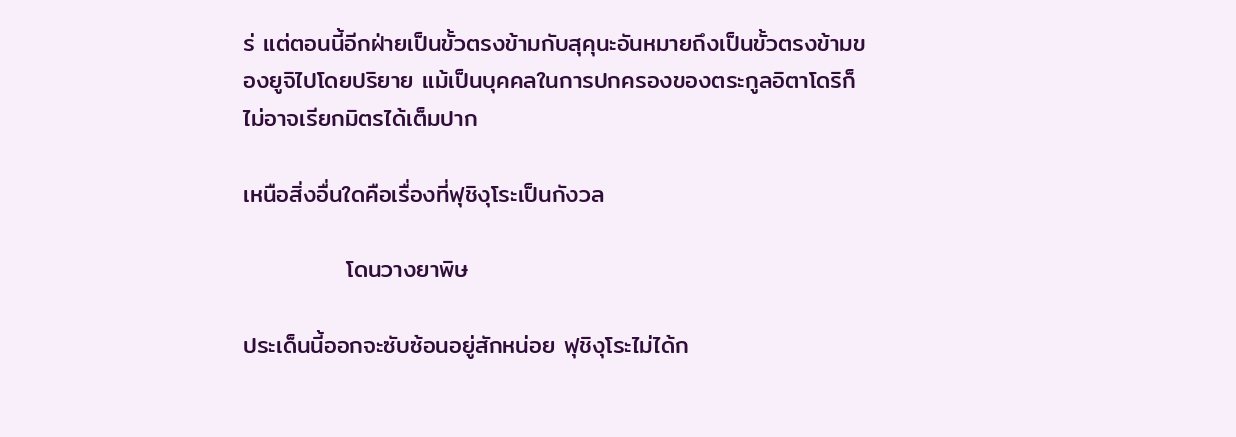ร่ แต่ตอนนี้อีกฝ่ายเป็นขั้วตรงข้ามกับสุคุนะอันหมายถึงเป็นขั้วตรงข้ามของยูจิไปโดยปริยาย แม้เป็นบุคคลในการปกครองของตระกูลอิตาโดริก็ไม่อาจเรียกมิตรได้เต็มปาก

เหนือสิ่งอื่นใดคือเรื่องที่ฟุชิงุโระเป็นกังวล

            โดนวางยาพิษ

ประเด็นนี้ออกจะซับซ้อนอยู่สักหน่อย ฟุชิงุโระไม่ได้ก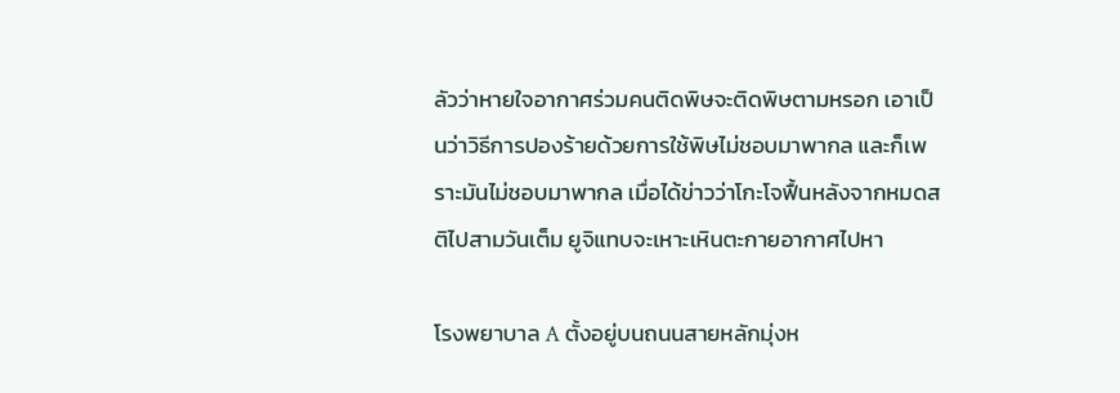ลัวว่าหายใจอากาศร่วมคนติดพิษจะติดพิษตามหรอก เอาเป็นว่าวิธีการปองร้ายด้วยการใช้พิษไม่ชอบมาพากล และก็เพราะมันไม่ชอบมาพากล เมื่อได้ข่าวว่าโกะโจฟื้นหลังจากหมดสติไปสามวันเต็ม ยูจิแทบจะเหาะเหินตะกายอากาศไปหา

โรงพยาบาล A ตั้งอยู่บนถนนสายหลักมุ่งห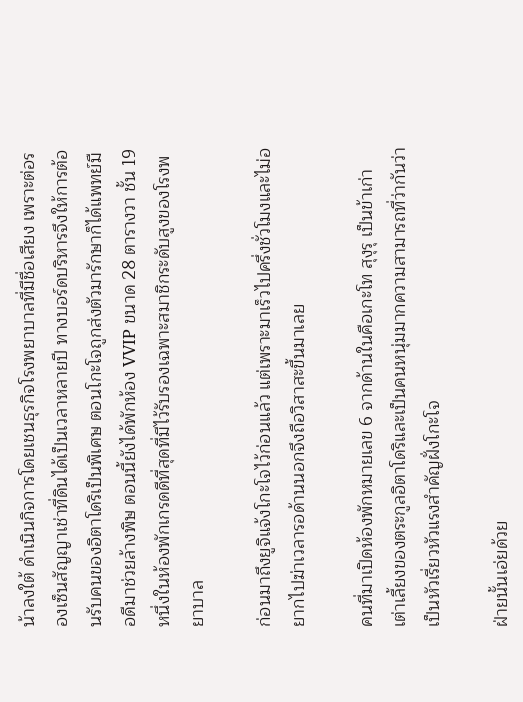น้าลงใต้ ดำเนินกิจการโดยเชนธุรกิจโรงพยาบาลที่มีชื่อเสียง เพราะต่อรองเซ็นสัญญาเช่าที่ดินได้เป็นเวลาหลายปี ทางบอร์ดบริหารจึงให้การต้อนรับคนของอิตาโดริเป็นพิเศษ ตอนโกะโจถูกส่งตัวมารักษาก็ได้แพทย์มือดีมาช่วยล้างพิษ ตอนนี้ยังได้พักห้อง VVIP ขนาด 28 ตารางวา ชั้น 19 หนึ่งในห้องพักเกรดดีที่สุดที่มีไว้รับรองเฉพาะสมาชิกระดับสูงของโรงพยาบาล

ก่อนมาถึงยูจิแจ้งโกะโจไว้ก่อนแล้ว แต่เพราะมาเร็วไปครึ่งชั่วโมงและไม่อยากไปฆ่าเวลารอด้านนอกจึงถือวิสาสะขึ้นมาเลย

คนที่มาเปิดห้องพักหมายเลข 6 จากด้านในคือเกะโท สุงุรุ เป็นข้าเก่าเต่าเลี้ยงของตระกูลอิตาโดริและเป็นคนหนุ่มมากความสามารถที่ว่ากันว่าเป็นหัวเรี่ยวหัวแรงสำคัญฝั่งโกะโจ

ฝ่ายนั้นเอ่ยด้วย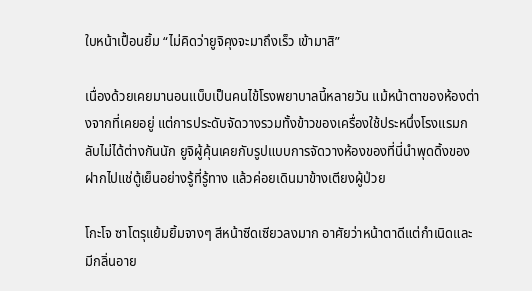ใบหน้าเปื้อนยิ้ม “ไม่คิดว่ายูจิคุงจะมาถึงเร็ว เข้ามาสิ”

เนื่องด้วยเคยมานอนแบ็บเป็นคนไข้โรงพยาบาลนี้หลายวัน แม้หน้าตาของห้องต่างจากที่เคยอยู่ แต่การประดับจัดวางรวมทั้งข้าวของเครื่องใช้ประหนึ่งโรงแรมกลับไม่ได้ต่างกันนัก ยูจิผู้คุ้นเคยกับรูปแบบการจัดวางห้องของที่นี่นำพุดดิ้งของฝากไปแช่ตู้เย็นอย่างรู้ที่รู้ทาง แล้วค่อยเดินมาข้างเตียงผู้ป่วย

โกะโจ ซาโตรุแย้มยิ้มจางๆ สีหน้าซีดเซียวลงมาก อาศัยว่าหน้าตาดีแต่กำเนิดและมีกลิ่นอาย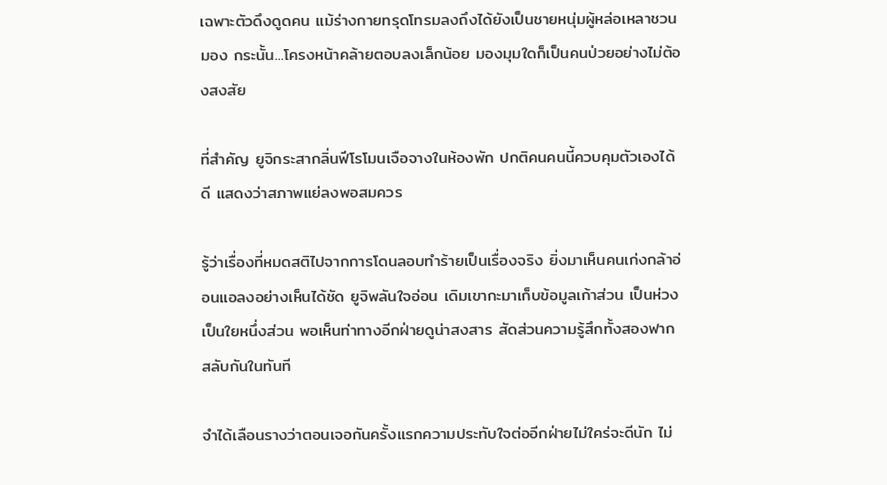เฉพาะตัวดึงดูดคน แม้ร่างกายทรุดโทรมลงถึงได้ยังเป็นชายหนุ่มผู้หล่อเหลาชวนมอง กระนั้น...โครงหน้าคล้ายตอบลงเล็กน้อย มองมุมใดก็เป็นคนป่วยอย่างไม่ต้องสงสัย

ที่สำคัญ ยูจิกระสากลิ่นฟีโรโมนเจือจางในห้องพัก ปกติคนคนนี้ควบคุมตัวเองได้ดี แสดงว่าสภาพแย่ลงพอสมควร

รู้ว่าเรื่องที่หมดสติไปจากการโดนลอบทำร้ายเป็นเรื่องจริง ยิ่งมาเห็นคนเก่งกล้าอ่อนแอลงอย่างเห็นได้ชัด ยูจิพลันใจอ่อน เดิมเขากะมาเก็บข้อมูลเก้าส่วน เป็นห่วงเป็นใยหนึ่งส่วน พอเห็นท่าทางอีกฝ่ายดูน่าสงสาร สัดส่วนความรู้สึกทั้งสองฟากสลับกันในทันที

จำได้เลือนรางว่าตอนเจอกันครั้งแรกความประทับใจต่ออีกฝ่ายไม่ใคร่จะดีนัก ไม่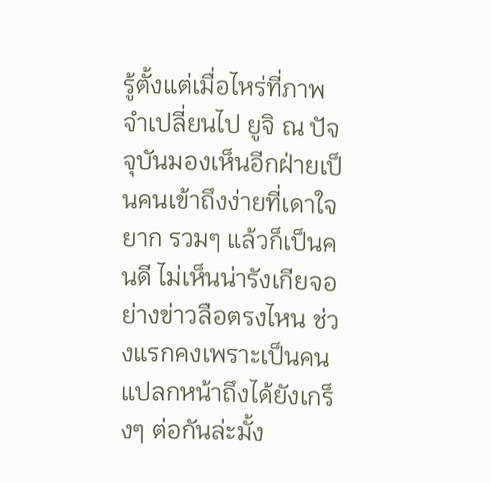รู้ตั้งแต่เมื่อไหร่ที่ภาพจำเปลี่ยนไป ยูจิ ณ ปัจจุบันมองเห็นอีกฝ่ายเป็นคนเข้าถึงง่ายที่เดาใจยาก รวมๆ แล้วก็เป็นคนดี ไม่เห็นน่ารังเกียจอย่างข่าวลือตรงไหน ช่วงแรกคงเพราะเป็นคนแปลกหน้าถึงได้ยังเกร็งๆ ต่อกันล่ะมั้ง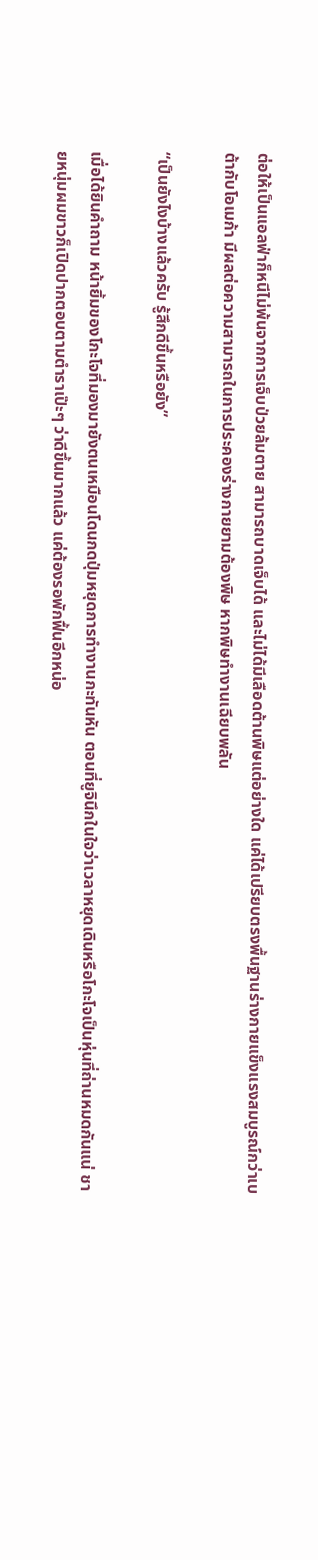ต่อให้เป็นแอลฟ่าก็หนีไม่พ้นจากการเจ็บป่วยล้มตาย สามารถบาดเจ็บได้ และไม่ได้มีเลือดต้านพิษแต่อย่างใด แค่ได้เปรียบตรงพื้นฐานร่างกายแข็งแรงสมบูรณ์กว่าเบต้ากับโอเมก้า มีผลต่อความสามารถในการประคองร่างกายยามต้องพิษ หากพิษทำงานเฉียบพลัน

“เป็นยังไงบ้างแล้วครับ รู้สึกดีขึ้นหรือยัง”

เมื่อได้ยินคำถาม หน้ายิ้มของโกะโจที่มองมายังตนเหมือนโดนกดปุ่มหยุดการทำงานกะทันหัน ตอนที่ยูจินึกในใจว่าเวลาหยุดเดินหรือโกะโจเป็นหุ่นที่ถ่านหมดกันแน่ ชายหนุ่มผมขาวก็เปิดปากตอบตามตำราเป๊ะๆ ว่าดีขึ้นมากแล้ว แค่ต้องรอพักฟื้นอีกหน่อ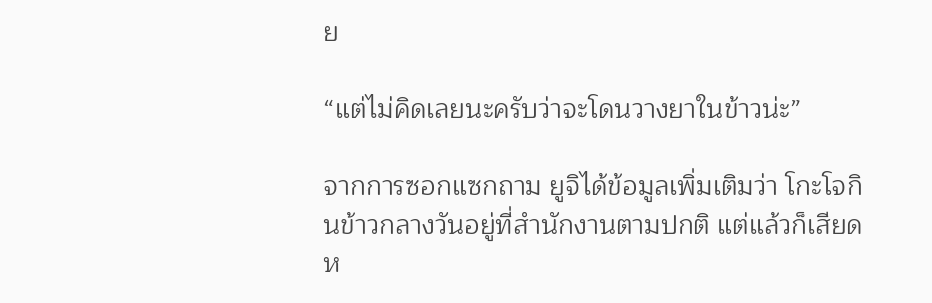ย

“แต่ไม่คิดเลยนะครับว่าจะโดนวางยาในข้าวน่ะ”

จากการซอกแซกถาม ยูจิได้ข้อมูลเพิ่มเติมว่า โกะโจกินข้าวกลางวันอยู่ที่สำนักงานตามปกติ แต่แล้วก็เสียดห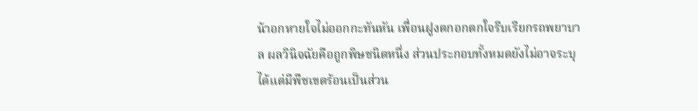น้าอกหายใจไม่ออกกะทันหัน เพื่อนฝูงตกอกตกใจรีบเรียกรถพยาบาล ผลวินิจฉัยคือถูกพิษชนิดหนึ่ง ส่วนประกอบทั้งหมดยังไม่อาจระบุได้แต่มีพืชเขตร้อนเป็นส่วน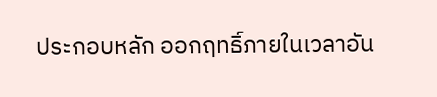ประกอบหลัก ออกฤทธิ์ภายในเวลาอัน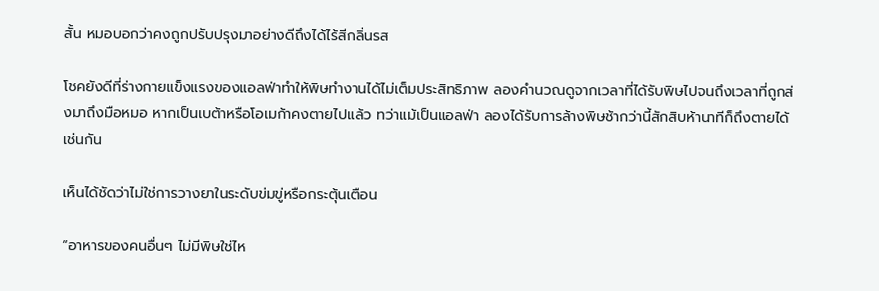สั้น หมอบอกว่าคงถูกปรับปรุงมาอย่างดีถึงได้ไร้สีกลิ่นรส

โชคยังดีที่ร่างกายแข็งแรงของแอลฟ่าทำให้พิษทำงานได้ไม่เต็มประสิทธิภาพ ลองคำนวณดูจากเวลาที่ได้รับพิษไปจนถึงเวลาที่ถูกส่งมาถึงมือหมอ หากเป็นเบต้าหรือโอเมก้าคงตายไปแล้ว ทว่าแม้เป็นแอลฟ่า ลองได้รับการล้างพิษช้ากว่านี้สักสิบห้านาทีก็ถึงตายได้เช่นกัน

เห็นได้ชัดว่าไม่ใช่การวางยาในระดับข่มขู่หรือกระตุ้นเตือน

“อาหารของคนอื่นๆ ไม่มีพิษใช่ไห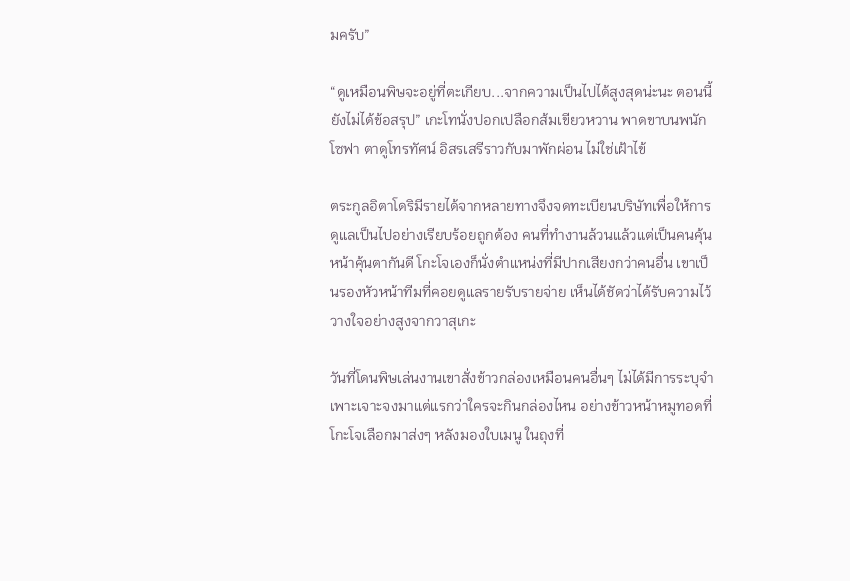มครับ”

“ดูเหมือนพิษจะอยู่ที่ตะเกียบ...จากความเป็นไปได้สูงสุดน่ะนะ ตอนนี้ยังไม่ได้ข้อสรุป” เกะโทนั่งปอกเปลือกส้มเขียวหวาน พาดขาบนพนักโซฟา ตาดูโทรทัศน์ อิสรเสรีราวกับมาพักผ่อน ไม่ใช่เฝ้าไข้

ตระกูลอิตาโดริมีรายได้จากหลายทางจึงจดทะเบียนบริษัทเพื่อให้การดูแลเป็นไปอย่างเรียบร้อยถูกต้อง คนที่ทำงานล้วนแล้วแต่เป็นคนคุ้นหน้าคุ้นตากันดี โกะโจเองก็นั่งตำแหน่งที่มีปากเสียงกว่าคนอื่น เขาเป็นรองหัวหน้าทีมที่คอยดูแลรายรับรายจ่าย เห็นได้ชัดว่าได้รับความไว้วางใจอย่างสูงจากวาสุเกะ

วันที่โดนพิษเล่นงานเขาสั่งข้าวกล่องเหมือนคนอื่นๆ ไม่ได้มีการระบุจำเพาะเจาะจงมาแต่แรกว่าใครจะกินกล่องไหน อย่างข้าวหน้าหมูทอดที่โกะโจเลือกมาส่งๆ หลังมองใบเมนู ในถุงที่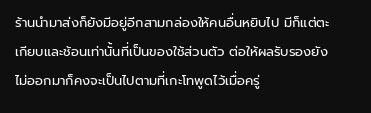ร้านนำมาส่งก็ยังมีอยู่อีกสามกล่องให้คนอื่นหยิบไป มีก็แต่ตะเกียบและช้อนเท่านั้นที่เป็นของใช้ส่วนตัว ต่อให้ผลรับรองยังไม่ออกมาก็คงจะเป็นไปตามที่เกะโทพูดไว้เมื่อครู่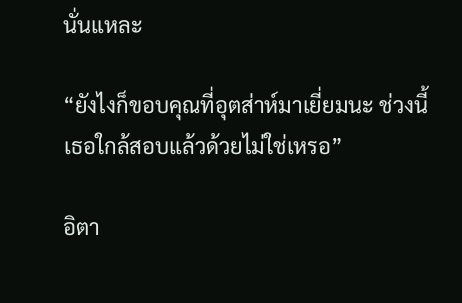นั่นแหละ

“ยังไงก็ขอบคุณที่อุตส่าห์มาเยี่ยมนะ ช่วงนี้เธอใกล้สอบแล้วด้วยไม่ใช่เหรอ”

อิตา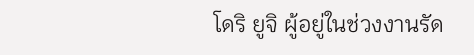โดริ ยูจิ ผู้อยู่ในช่วงงานรัด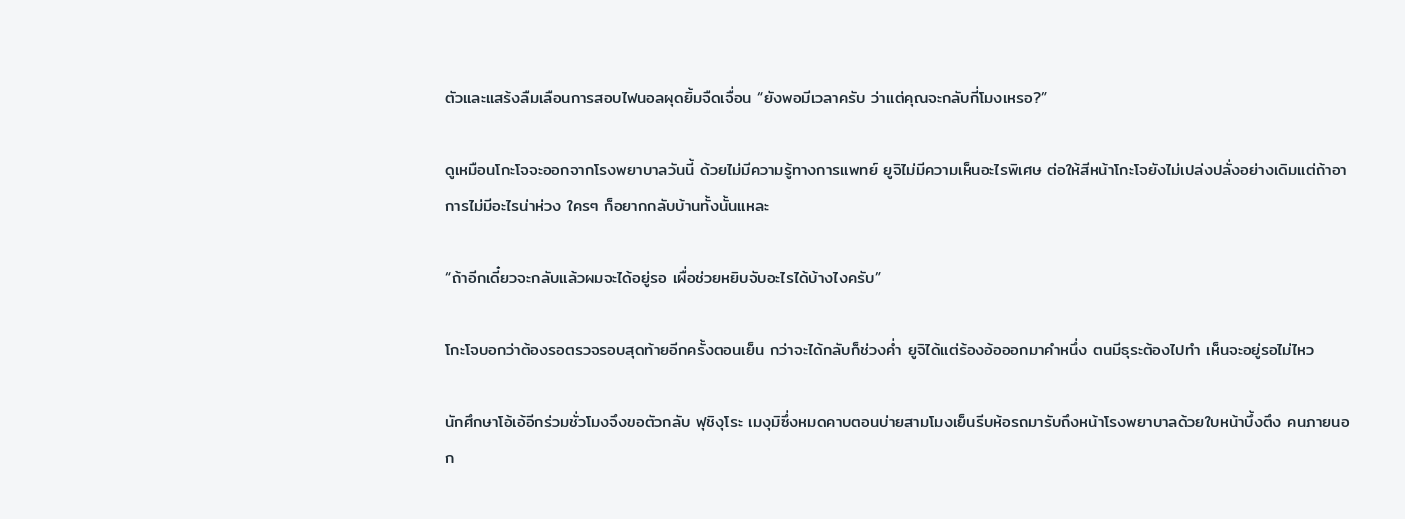ตัวและแสร้งลืมเลือนการสอบไฟนอลผุดยิ้มจืดเจื่อน “ยังพอมีเวลาครับ ว่าแต่คุณจะกลับกี่โมงเหรอ?”

ดูเหมือนโกะโจจะออกจากโรงพยาบาลวันนี้ ด้วยไม่มีความรู้ทางการแพทย์ ยูจิไม่มีความเห็นอะไรพิเศษ ต่อให้สีหน้าโกะโจยังไม่เปล่งปลั่งอย่างเดิมแต่ถ้าอาการไม่มีอะไรน่าห่วง ใครๆ ก็อยากกลับบ้านทั้งนั้นแหละ

“ถ้าอีกเดี๋ยวจะกลับแล้วผมจะได้อยู่รอ เผื่อช่วยหยิบจับอะไรได้บ้างไงครับ”

โกะโจบอกว่าต้องรอตรวจรอบสุดท้ายอีกครั้งตอนเย็น กว่าจะได้กลับก็ช่วงค่ำ ยูจิได้แต่ร้องอ้อออกมาคำหนึ่ง ตนมีธุระต้องไปทำ เห็นจะอยู่รอไม่ไหว

นักศึกษาโอ้เอ้อีกร่วมชั่วโมงจึงขอตัวกลับ ฟุชิงุโระ เมงุมิซึ่งหมดคาบตอนบ่ายสามโมงเย็นรีบห้อรถมารับถึงหน้าโรงพยาบาลด้วยใบหน้าบึ้งตึง คนภายนอก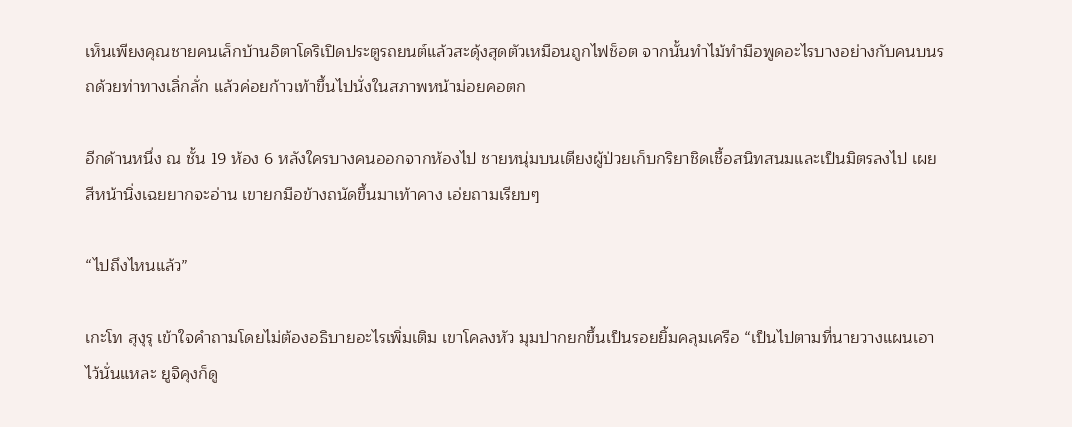เห็นเพียงคุณชายคนเล็กบ้านอิตาโดริเปิดประตูรถยนต์แล้วสะดุ้งสุดตัวเหมือนถูกไฟช็อต จากนั้นทำไม้ทำมือพูดอะไรบางอย่างกับคนบนรถด้วยท่าทางเลิ่กลั่ก แล้วค่อยก้าวเท้าขึ้นไปนั่งในสภาพหน้าม่อยคอตก

อีกด้านหนึ่ง ณ ชั้น 19 ห้อง 6 หลังใครบางคนออกจากห้องไป ชายหนุ่มบนเตียงผู้ป่วยเก็บกริยาชิดเชื้อสนิทสนมและเป็นมิตรลงไป เผยสีหน้านิ่งเฉยยากจะอ่าน เขายกมือข้างถนัดขึ้นมาเท้าคาง เอ่ยถามเรียบๆ

“ไปถึงไหนแล้ว”

เกะโท สุงุรุ เข้าใจคำถามโดยไม่ต้องอธิบายอะไรเพิ่มเติม เขาโคลงหัว มุมปากยกขึ้นเป็นรอยยิ้มคลุมเครือ “เป็นไปตามที่นายวางแผนเอาไว้นั่นแหละ ยูจิคุงก็ดู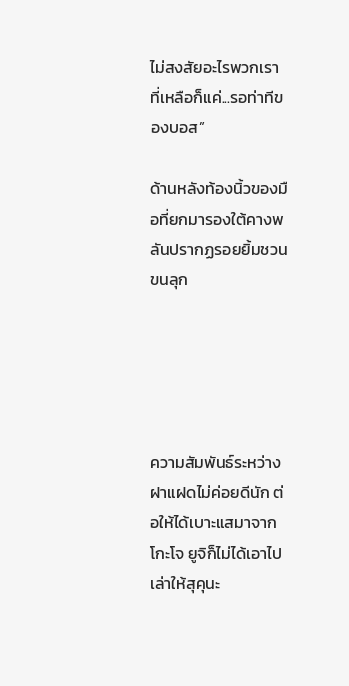ไม่สงสัยอะไรพวกเรา ที่เหลือก็แค่...รอท่าทีของบอส”

ด้านหลังท้องนิ้วของมือที่ยกมารองใต้คางพลันปรากฏรอยยิ้มชวนขนลุก





ความสัมพันธ์ระหว่างฝาแฝดไม่ค่อยดีนัก ต่อให้ได้เบาะแสมาจากโกะโจ ยูจิก็ไม่ได้เอาไปเล่าให้สุคุนะ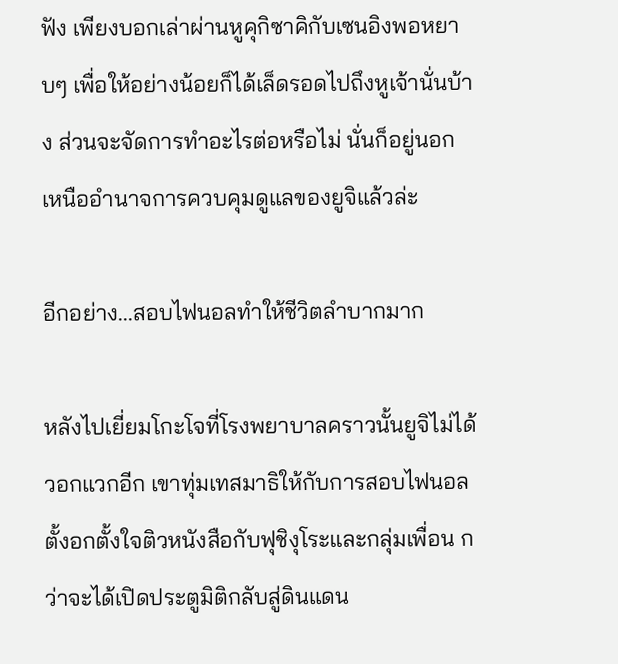ฟัง เพียงบอกเล่าผ่านหูคุกิซาคิกับเซนอิงพอหยาบๆ เพื่อให้อย่างน้อยก็ได้เล็ดรอดไปถึงหูเจ้านั่นบ้าง ส่วนจะจัดการทำอะไรต่อหรือไม่ นั่นก็อยู่นอกเหนืออำนาจการควบคุมดูแลของยูจิแล้วล่ะ

อีกอย่าง...สอบไฟนอลทำให้ชีวิตลำบากมาก

หลังไปเยี่ยมโกะโจที่โรงพยาบาลคราวนั้นยูจิไม่ได้วอกแวกอีก เขาทุ่มเทสมาธิให้กับการสอบไฟนอล ตั้งอกตั้งใจติวหนังสือกับฟุชิงุโระและกลุ่มเพื่อน กว่าจะได้เปิดประตูมิติกลับสู่ดินแดน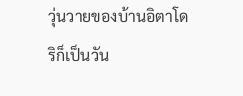วุ่นวายของบ้านอิตาโดริก็เป็นวัน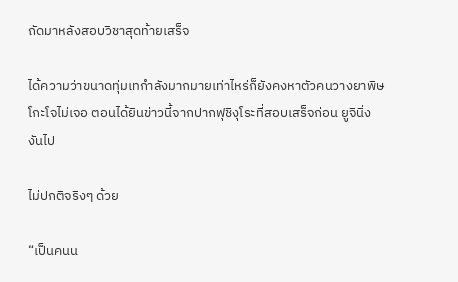ถัดมาหลังสอบวิชาสุดท้ายเสร็จ

ได้ความว่าขนาดทุ่มเทกำลังมากมายเท่าไหร่ก็ยังคงหาตัวคนวางยาพิษโกะโจไม่เจอ ตอนได้ยินข่าวนี้จากปากฟุชิงุโระที่สอบเสร็จก่อน ยูจินิ่งงันไป

ไม่ปกติจริงๆ ด้วย

“เป็นคนน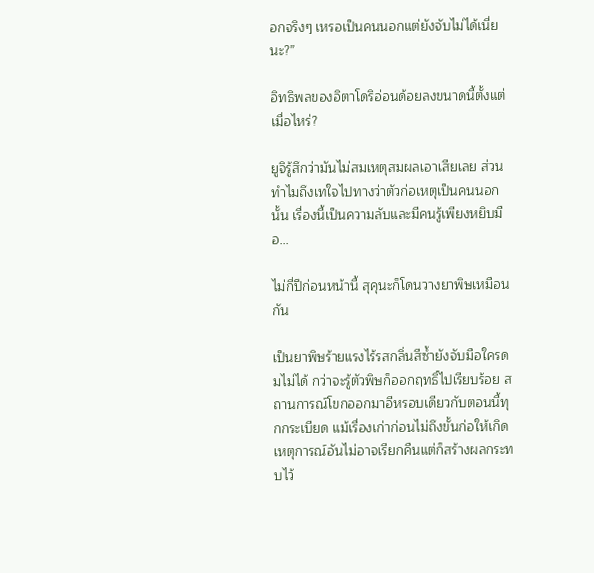อกจริงๆ เหรอเป็นคนนอกแต่ยังจับไม่ได้เนี่ยนะ?”

อิทธิพลของอิตาโดริอ่อนด้อยลงขนาดนี้ตั้งแต่เมื่อไหร่?

ยูจิรู้สึกว่ามันไม่สมเหตุสมผลเอาเสียเลย ส่วนทำไมถึงเทใจไปทางว่าตัวก่อเหตุเป็นคนนอกนั้น เรื่องนี้เป็นความลับและมีคนรู้เพียงหยิบมือ...

ไม่กี่ปีก่อนหน้านี้ สุคุนะก็โดนวางยาพิษเหมือนกัน

เป็นยาพิษร้ายแรงไร้รสกลิ่นสีซ้ำยังจับมือใครดมไม่ได้ กว่าจะรู้ตัวพิษก็ออกฤทธิ์ไปเรียบร้อย สถานการณ์โขกออกมาอีหรอบเดียวกับตอนนี้ทุกกระเบียด แม้เรื่องเก่าก่อนไม่ถึงขั้นก่อให้เกิดเหตุการณ์อันไม่อาจเรียกคืนแต่ก็สร้างผลกระทบไว้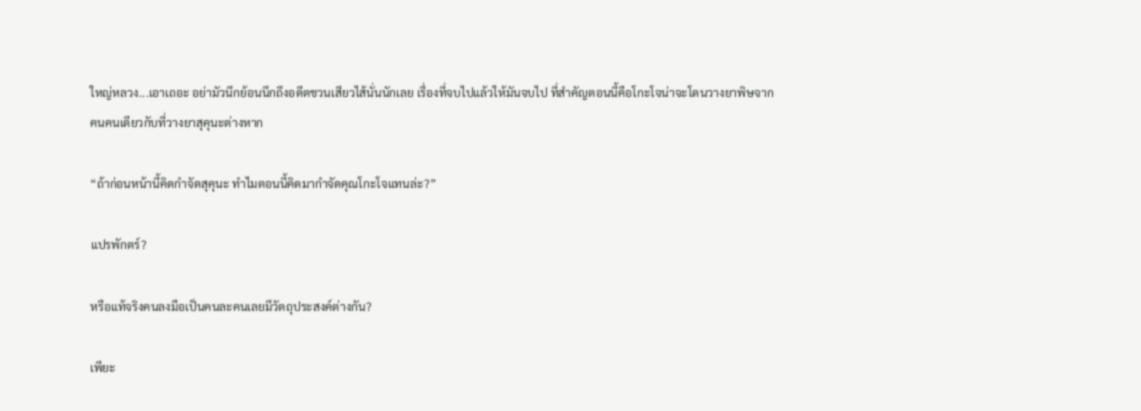ใหญ่หลวง...เอาเถอะ อย่ามัวนึกย้อนนึกถึงอดีตชวนเสียวไส้นั่นนักเลย เรื่องที่จบไปแล้วให้มันจบไป ที่สำคัญตอนนี้คือโกะโจน่าจะโดนวางยาพิษจากคนคนเดียวกับที่วางยาสุคุนะต่างหาก

“ถ้าก่อนหน้านี้คิดกำจัดสุคุนะ ทำไมตอนนี้คิดมากำจัดคุณโกะโจแทนล่ะ?”

แปรพักตร์?

หรือแท้จริงคนลงมือเป็นคนละคนเลยมีวัตถุประสงค์ต่างกัน?

เพียะ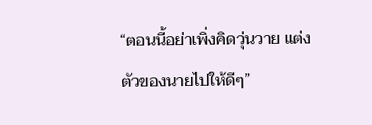“ตอนนี้อย่าเพิ่งคิดวุ่นวาย แต่งตัวของนายไปให้ดีๆ”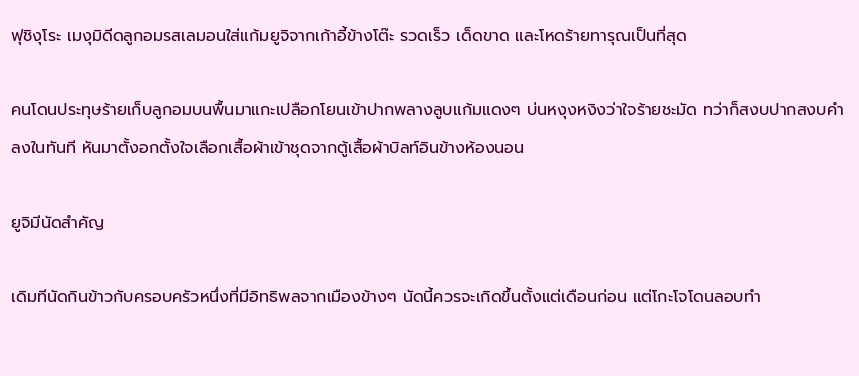ฟุชิงุโระ เมงุมิดีดลูกอมรสเลมอนใส่แก้มยูจิจากเก้าอี้ข้างโต๊ะ รวดเร็ว เด็ดขาด และโหดร้ายทารุณเป็นที่สุด

คนโดนประทุษร้ายเก็บลูกอมบนพื้นมาแกะเปลือกโยนเข้าปากพลางลูบแก้มแดงๆ บ่นหงุงหงิงว่าใจร้ายชะมัด ทว่าก็สงบปากสงบคำลงในทันที หันมาตั้งอกตั้งใจเลือกเสื้อผ้าเข้าชุดจากตู้เสื้อผ้าบิลท์อินข้างห้องนอน

ยูจิมีนัดสำคัญ

เดิมทีนัดกินข้าวกับครอบครัวหนึ่งที่มีอิทธิพลจากเมืองข้างๆ นัดนี้ควรจะเกิดขึ้นตั้งแต่เดือนก่อน แต่โกะโจโดนลอบทำ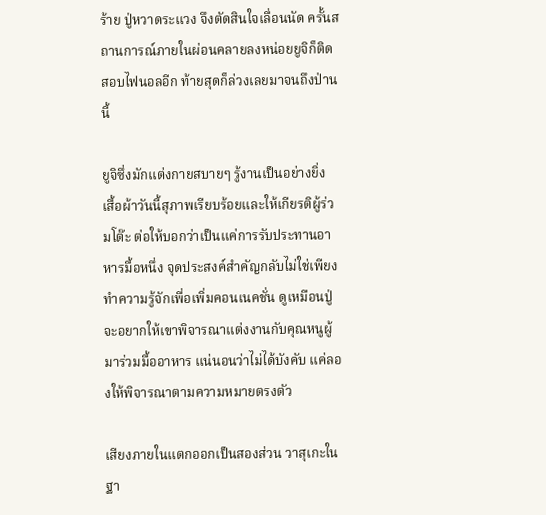ร้าย ปู่หวาดระแวง จึงตัดสินใจเลื่อนนัด ครั้นสถานการณ์ภายในผ่อนคลายลงหน่อยยูจิก็ติดสอบไฟนอลอีก ท้ายสุดก็ล่วงเลยมาจนถึงป่านนี้

ยูจิซึ่งมักแต่งกายสบายๆ รู้งานเป็นอย่างยิ่ง เสื้อผ้าวันนี้สุภาพเรียบร้อยและให้เกียรติผู้ร่วมโต๊ะ ต่อให้บอกว่าเป็นแค่การรับประทานอาหารมื้อหนึ่ง จุดประสงค์สำคัญกลับไม่ใช่เพียงทำความรู้จักเพื่อเพิ่มคอนเนคชั่น ดูเหมือนปู่จะอยากให้เขาพิจารณาแต่งงานกับคุณหนูผู้มาร่วมมื้ออาหาร แน่นอนว่าไม่ได้บังคับ แค่ลองให้พิจารณาตามความหมายตรงตัว

เสียงภายในแตกออกเป็นสองส่วน วาสุเกะในฐา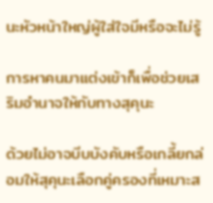นะหัวหน้าใหญ่ผู้ใส่ใจมีหรือจะไม่รู้

การหาคนมาแต่งเข้าก็เพื่อช่วยเสริมอำนาจให้กับทางสุคุนะ

ด้วยไม่อาจบีบบังคับหรือเกลี้ยกล่อมให้สุคุนะเลือกคู่ครองที่เหมาะส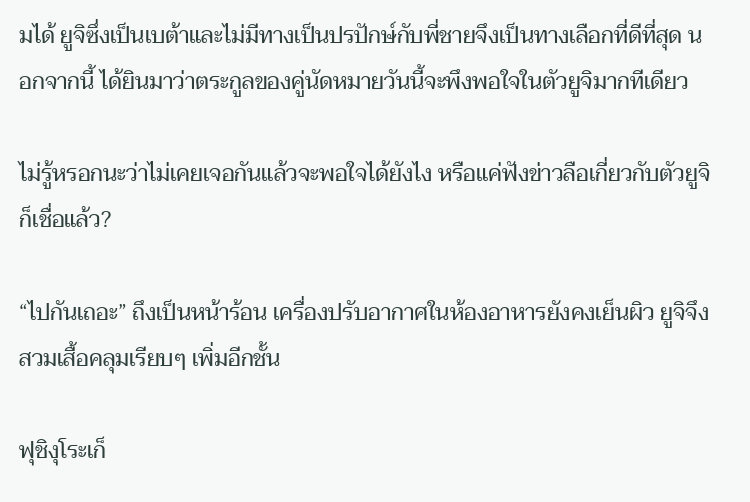มได้ ยูจิซึ่งเป็นเบต้าและไม่มีทางเป็นปรปักษ์กับพี่ชายจึงเป็นทางเลือกที่ดีที่สุด นอกจากนี้ ได้ยินมาว่าตระกูลของคู่นัดหมายวันนี้จะพึงพอใจในตัวยูจิมากทีเดียว

ไม่รู้หรอกนะว่าไม่เคยเจอกันแล้วจะพอใจได้ยังไง หรือแค่ฟังข่าวลือเกี่ยวกับตัวยูจิก็เชื่อแล้ว?

“ไปกันเถอะ” ถึงเป็นหน้าร้อน เครื่องปรับอากาศในห้องอาหารยังคงเย็นผิว ยูจิจึงสวมเสื้อคลุมเรียบๆ เพิ่มอีกชั้น

ฟุชิงุโระเก็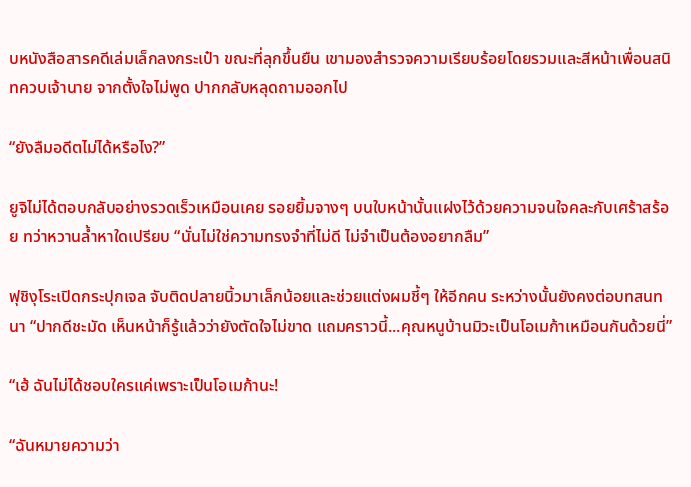บหนังสือสารคดีเล่มเล็กลงกระเป๋า ขณะที่ลุกขึ้นยืน เขามองสำรวจความเรียบร้อยโดยรวมและสีหน้าเพื่อนสนิทควบเจ้านาย จากตั้งใจไม่พูด ปากกลับหลุดถามออกไป

“ยังลืมอดีตไม่ได้หรือไง?”

ยูจิไม่ได้ตอบกลับอย่างรวดเร็วเหมือนเคย รอยยิ้มจางๆ บนใบหน้านั้นแฝงไว้ด้วยความจนใจคละกับเศร้าสร้อย ทว่าหวานล้ำหาใดเปรียบ “นั่นไม่ใช่ความทรงจำที่ไม่ดี ไม่จำเป็นต้องอยากลืม”

ฟุชิงุโระเปิดกระปุกเจล จับติดปลายนิ้วมาเล็กน้อยและช่วยแต่งผมชี้ๆ ให้อีกคน ระหว่างนั้นยังคงต่อบทสนทนา “ปากดีชะมัด เห็นหน้าก็รู้แล้วว่ายังตัดใจไม่ขาด แถมคราวนี้...คุณหนูบ้านมิวะเป็นโอเมก้าเหมือนกันด้วยนี่”

“เฮ้ ฉันไม่ได้ชอบใครแค่เพราะเป็นโอเมก้านะ!

“ฉันหมายความว่า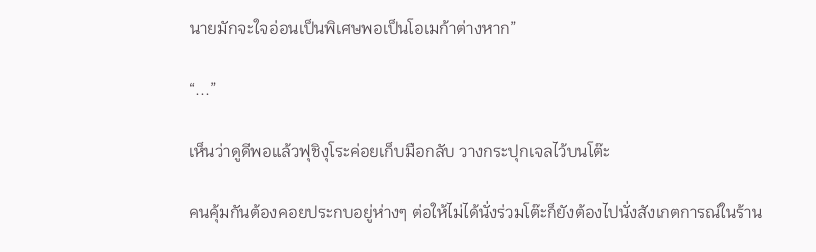นายมักจะใจอ่อนเป็นพิเศษพอเป็นโอเมก้าต่างหาก”

“...”

เห็นว่าดูดีพอแล้วฟุชิงุโระค่อยเก็บมือกลับ วางกระปุกเจลไว้บนโต๊ะ

คนคุ้มกันต้องคอยประกบอยู่ห่างๆ ต่อให้ไม่ได้นั่งร่วมโต๊ะก็ยังต้องไปนั่งสังเกตการณ์ในร้าน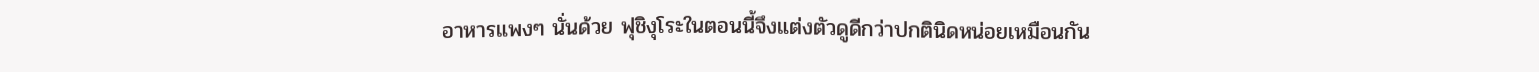อาหารแพงๆ นั่นด้วย ฟุชิงุโระในตอนนี้จึงแต่งตัวดูดีกว่าปกตินิดหน่อยเหมือนกัน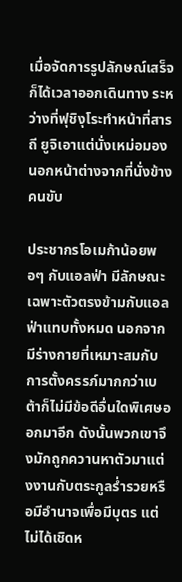เมื่อจัดการรูปลักษณ์เสร็จก็ได้เวลาออกเดินทาง ระหว่างที่ฟุชิงุโระทำหน้าที่สารถี ยูจิเอาแต่นั่งเหม่อมองนอกหน้าต่างจากที่นั่งข้างคนขับ

ประชากรโอเมก้าน้อยพอๆ กับแอลฟ่า มีลักษณะเฉพาะตัวตรงข้ามกับแอลฟ่าแทบทั้งหมด นอกจากมีร่างกายที่เหมาะสมกับการตั้งครรภ์มากกว่าเบต้าก็ไม่มีข้อดีอื่นใดพิเศษออกมาอีก ดังนั้นพวกเขาจึงมักถูกควานหาตัวมาแต่งงานกับตระกูลร่ำรวยหรือมีอำนาจเพื่อมีบุตร แต่ไม่ได้เชิดห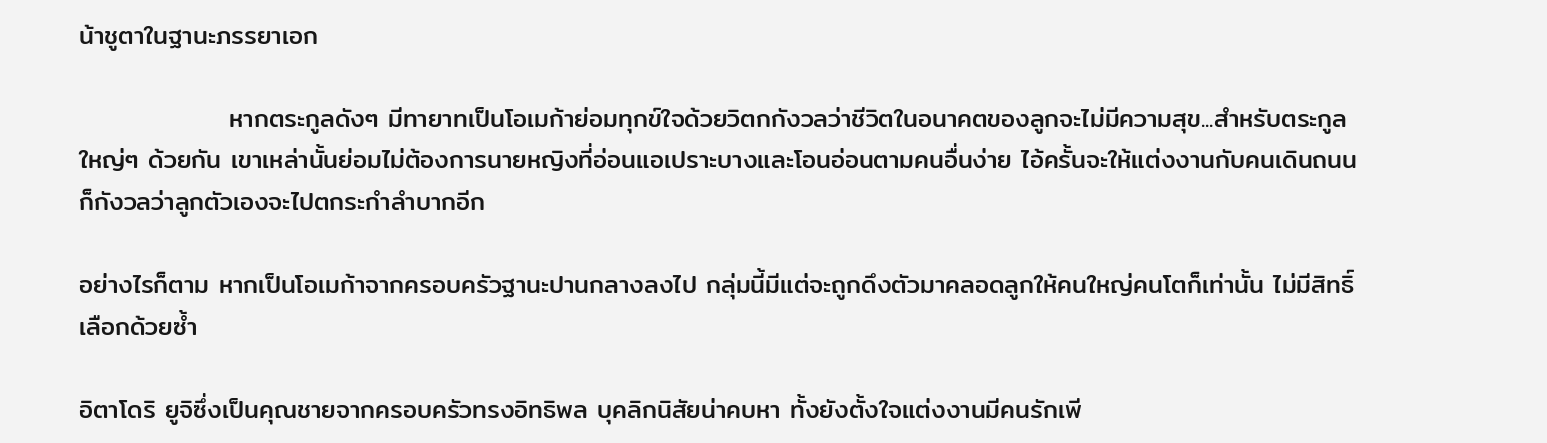น้าชูตาในฐานะภรรยาเอก

                หากตระกูลดังๆ มีทายาทเป็นโอเมก้าย่อมทุกข์ใจด้วยวิตกกังวลว่าชีวิตในอนาคตของลูกจะไม่มีความสุข...สำหรับตระกูลใหญ่ๆ ด้วยกัน เขาเหล่านั้นย่อมไม่ต้องการนายหญิงที่อ่อนแอเปราะบางและโอนอ่อนตามคนอื่นง่าย ไอ้ครั้นจะให้แต่งงานกับคนเดินถนนก็กังวลว่าลูกตัวเองจะไปตกระกำลำบากอีก

อย่างไรก็ตาม หากเป็นโอเมก้าจากครอบครัวฐานะปานกลางลงไป กลุ่มนี้มีแต่จะถูกดึงตัวมาคลอดลูกให้คนใหญ่คนโตก็เท่านั้น ไม่มีสิทธิ์เลือกด้วยซ้ำ

อิตาโดริ ยูจิซึ่งเป็นคุณชายจากครอบครัวทรงอิทธิพล บุคลิกนิสัยน่าคบหา ทั้งยังตั้งใจแต่งงานมีคนรักเพี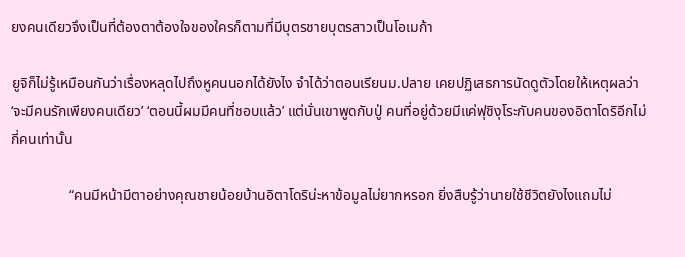ยงคนเดียวจึงเป็นที่ต้องตาต้องใจของใครก็ตามที่มีบุตรชายบุตรสาวเป็นโอเมก้า

ยูจิก็ไม่รู้เหมือนกันว่าเรื่องหลุดไปถึงหูคนนอกได้ยังไง จำได้ว่าตอนเรียนม.ปลาย เคยปฏิเสธการนัดดูตัวโดยให้เหตุผลว่า ‘จะมีคนรักเพียงคนเดียว’ ‘ตอนนี้ผมมีคนที่ชอบแล้ว’ แต่นั่นเขาพูดกับปู่ คนที่อยู่ด้วยมีแค่ฟุชิงุโระกับคนของอิตาโดริอีกไม่กี่คนเท่านั้น

                “คนมีหน้ามีตาอย่างคุณชายน้อยบ้านอิตาโดริน่ะหาข้อมูลไม่ยากหรอก ยิ่งสืบรู้ว่านายใช้ชีวิตยังไงแถมไม่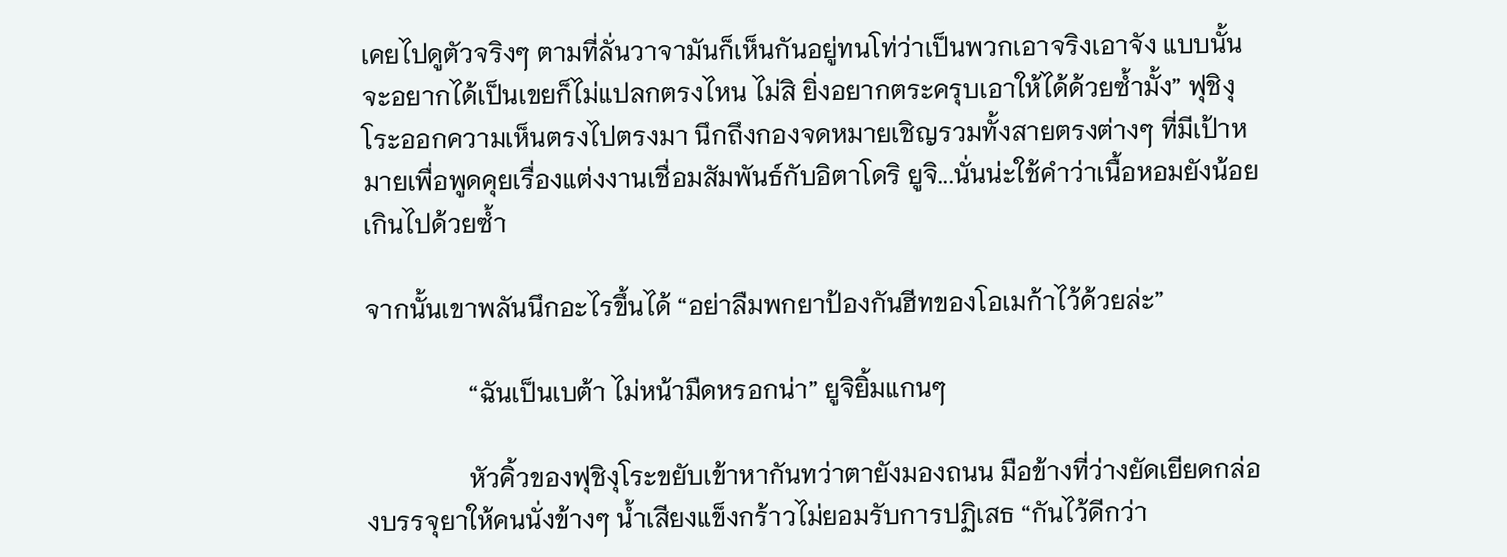เคยไปดูตัวจริงๆ ตามที่ลั่นวาจามันก็เห็นกันอยู่ทนโท่ว่าเป็นพวกเอาจริงเอาจัง แบบนั้นจะอยากได้เป็นเขยก็ไม่แปลกตรงไหน ไม่สิ ยิ่งอยากตระครุบเอาให้ได้ด้วยซ้ำมั้ง” ฟุชิงุโระออกความเห็นตรงไปตรงมา นึกถึงกองจดหมายเชิญรวมทั้งสายตรงต่างๆ ที่มีเป้าหมายเพื่อพูดคุยเรื่องแต่งงานเชื่อมสัมพันธ์กับอิตาโดริ ยูจิ...นั่นน่ะใช้คำว่าเนื้อหอมยังน้อยเกินไปด้วยซ้ำ

จากนั้นเขาพลันนึกอะไรขึ้นได้ “อย่าลืมพกยาป้องกันฮีทของโอเมก้าไว้ด้วยล่ะ”

                “ฉันเป็นเบต้า ไม่หน้ามืดหรอกน่า” ยูจิยิ้มแกนๆ

                หัวคิ้วของฟุชิงุโระขยับเข้าหากันทว่าตายังมองถนน มือข้างที่ว่างยัดเยียดกล่องบรรจุยาให้คนนั่งข้างๆ น้ำเสียงแข็งกร้าวไม่ยอมรับการปฏิเสธ “กันไว้ดีกว่า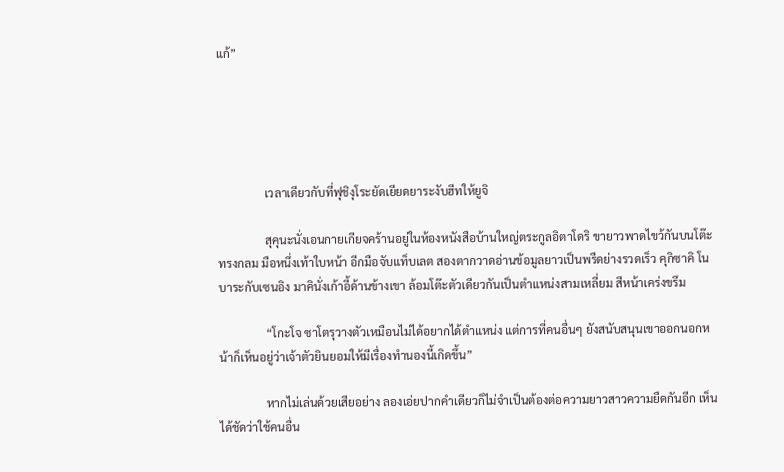แก้”





                เวลาเดียวกับที่ฟุชิงุโระยัดเยียดยาระงับฮีทให้ยูจิ

                สุคุนะนั่งเอนกายเกียจคร้านอยู่ในห้องหนังสือบ้านใหญ่ตระกูลอิตาโดริ ขายาวพาดไขว้กันบนโต๊ะทรงกลม มือหนึ่งเท้าใบหน้า อีกมือจับแท็บเลต สองตากวาดอ่านข้อมูลยาวเป็นพรืดย่างรวดเร็ว คุกิซาคิ โนบาระกับเซนอิง มาคินั่งเก้าอี้ด้านข้างเขา ล้อมโต๊ะตัวเดียวกันเป็นตำแหน่งสามเหลี่ยม สีหน้าเคร่งขรึม

                “โกะโจ ซาโตรุวางตัวเหมือนไม่ได้อยากได้ตำแหน่ง แต่การที่คนอื่นๆ ยังสนับสนุนเขาออกนอกหน้าก็เห็นอยู่ว่าเจ้าตัวยินยอมให้มีเรื่องทำนองนี้เกิดขึ้น”

                หากไม่เล่นด้วยเสียอย่าง ลองเอ่ยปากคำเดียวก็ไม่จำเป็นต้องต่อความยาวสาวความยืดกันอีก เห็นได้ชัดว่าใช้คนอื่น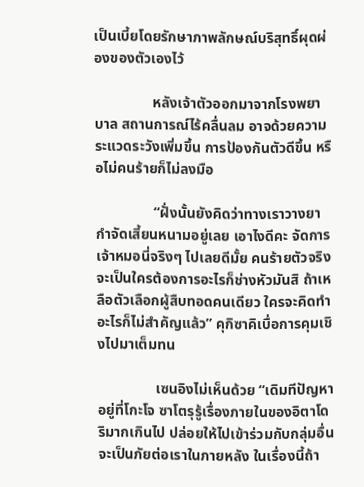เป็นเบี้ยโดยรักษาภาพลักษณ์บริสุทธิ์ผุดผ่องของตัวเองไว้

                หลังเจ้าตัวออกมาจากโรงพยาบาล สถานการณ์ไร้คลื่นลม อาจด้วยความระแวดระวังเพิ่มขึ้น การป้องกันตัวดีขึ้น หรือไม่คนร้ายก็ไม่ลงมือ

                “ฝั่งนั้นยังคิดว่าทางเราวางยากำจัดเสี้ยนหนามอยู่เลย เอาไงดีคะ จัดการเจ้าหมอนี่จริงๆ ไปเลยดีมั้ย คนร้ายตัวจริงจะเป็นใครต้องการอะไรก็ช่างหัวมันสิ ถ้าเหลือตัวเลือกผู้สืบทอดคนเดียว ใครจะคิดทำอะไรก็ไม่สำคัญแล้ว” คุกิซาคิเบื่อการคุมเชิงไปมาเต็มทน

                เซนอิงไม่เห็นด้วย “เดิมทีปัญหาอยู่ที่โกะโจ ซาโตรุรู้เรื่องภายในของอิตาโดริมากเกินไป ปล่อยให้ไปเข้าร่วมกับกลุ่มอื่นจะเป็นภัยต่อเราในภายหลัง ในเรื่องนี้ถ้า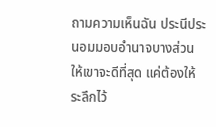ถามความเห็นฉัน ประนีประนอมมอบอำนาจบางส่วนให้เขาจะดีที่สุด แค่ต้องให้ระลึกไว้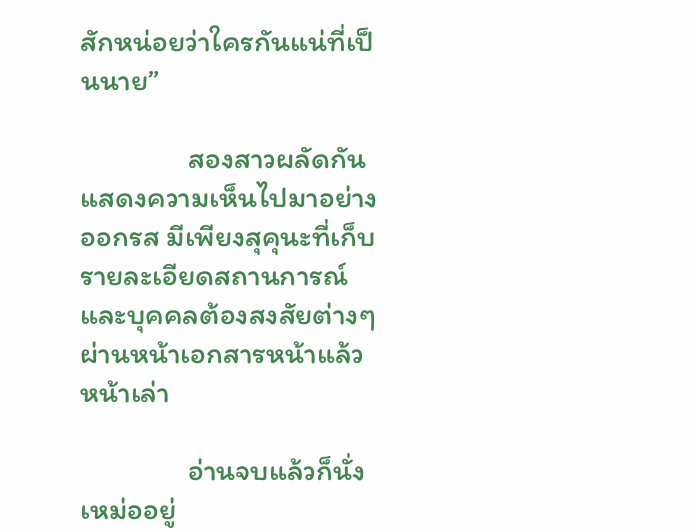สักหน่อยว่าใครกันแน่ที่เป็นนาย”

                สองสาวผลัดกันแสดงความเห็นไปมาอย่างออกรส มีเพียงสุคุนะที่เก็บรายละเอียดสถานการณ์และบุคคลต้องสงสัยต่างๆ ผ่านหน้าเอกสารหน้าแล้วหน้าเล่า

                อ่านจบแล้วก็นั่งเหม่ออยู่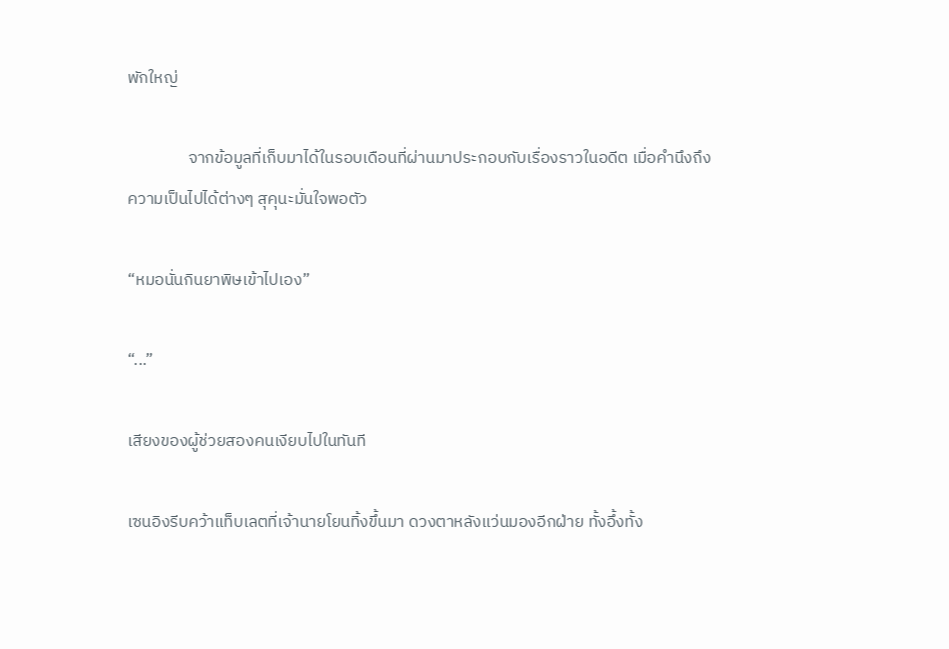พักใหญ่

                จากข้อมูลที่เก็บมาได้ในรอบเดือนที่ผ่านมาประกอบกับเรื่องราวในอดีต เมื่อคำนึงถึงความเป็นไปได้ต่างๆ สุคุนะมั่นใจพอตัว

“หมอนั่นกินยาพิษเข้าไปเอง”

“...”

เสียงของผู้ช่วยสองคนเงียบไปในทันที

เซนอิงรีบคว้าแท็บเลตที่เจ้านายโยนทิ้งขึ้นมา ดวงตาหลังแว่นมองอีกฝ่าย ทั้งอึ้งทั้ง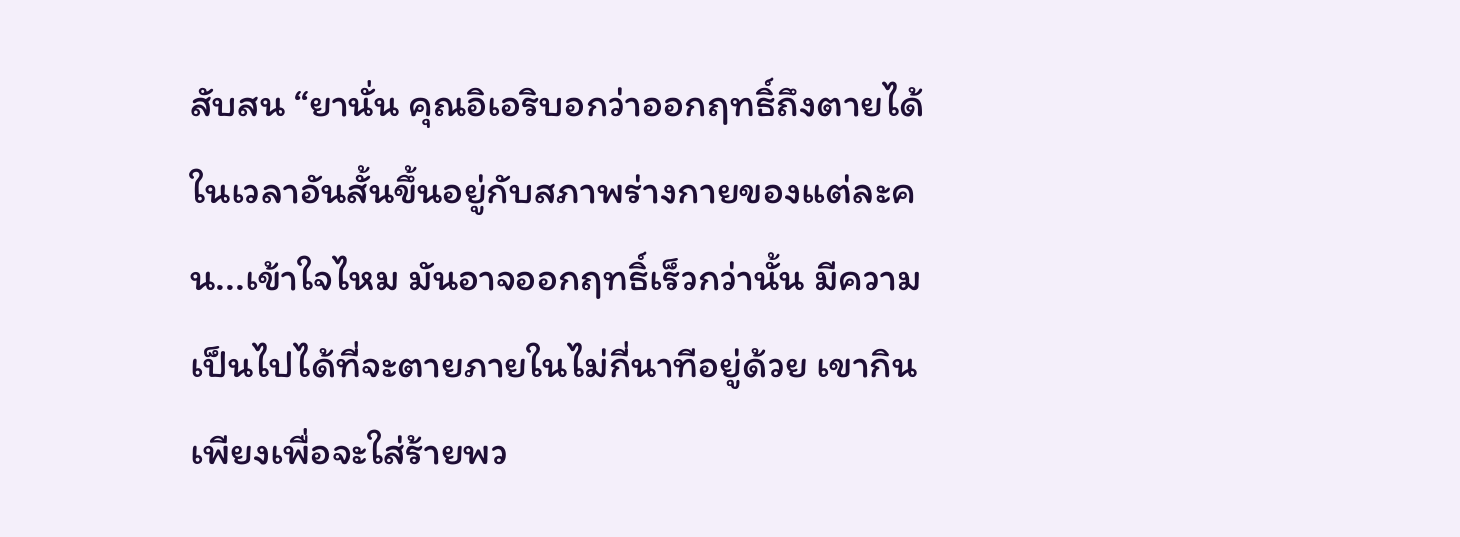สับสน “ยานั่น คุณอิเอริบอกว่าออกฤทธิ์ถึงตายได้ในเวลาอันสั้นขึ้นอยู่กับสภาพร่างกายของแต่ละคน...เข้าใจไหม มันอาจออกฤทธิ์เร็วกว่านั้น มีความเป็นไปได้ที่จะตายภายในไม่กี่นาทีอยู่ด้วย เขากินเพียงเพื่อจะใส่ร้ายพว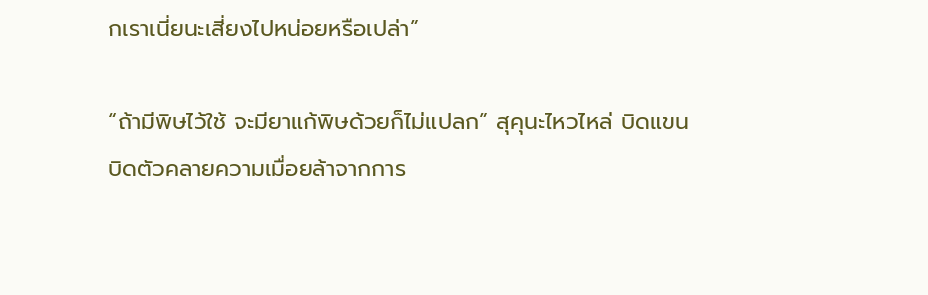กเราเนี่ยนะเสี่ยงไปหน่อยหรือเปล่า”

“ถ้ามีพิษไว้ใช้ จะมียาแก้พิษด้วยก็ไม่แปลก” สุคุนะไหวไหล่ บิดแขนบิดตัวคลายความเมื่อยล้าจากการ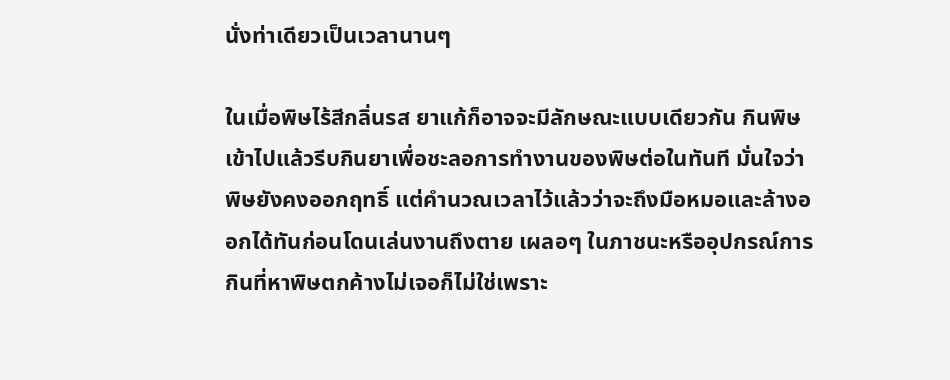นั่งท่าเดียวเป็นเวลานานๆ

ในเมื่อพิษไร้สีกลิ่นรส ยาแก้ก็อาจจะมีลักษณะแบบเดียวกัน กินพิษเข้าไปแล้วรีบกินยาเพื่อชะลอการทำงานของพิษต่อในทันที มั่นใจว่าพิษยังคงออกฤทธิ์ แต่คำนวณเวลาไว้แล้วว่าจะถึงมือหมอและล้างออกได้ทันก่อนโดนเล่นงานถึงตาย เผลอๆ ในภาชนะหรืออุปกรณ์การกินที่หาพิษตกค้างไม่เจอก็ไม่ใช่เพราะ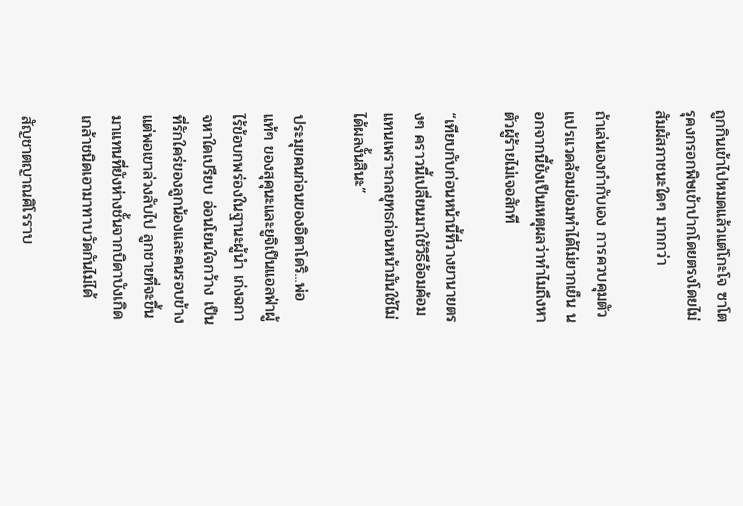ถูกกินเข้าไปหมดแล้วแต่โกะโจ ซาโตรุคงกรอกพิษเข้าปากโดยตรงโดยไม่สัมผัสภาชนะใดๆ มากกว่า

ถ้าเล่นเองกำกับเอง การควบคุมตัวแปรแวดล้อมย่อมทำได้ไม่ยากเย็น นอกจากนี้ยังเป็นเหตุผลว่าทำไมถึงหาตัวผู้ร้ายไม่เจอสักที

“เทียบกับก่อนหน้านี้ที่วางยานายตรงๆ คราวนี้เปลี่ยนมาใช้วิธีอ้อมค้อมแทนเพราะกลยุทธก่อนหน้ามันใช้ไม่ได้ผลงั้นสินะ”

ประมุขคนก่อนของอิตาโดริ...พ่อแท้ๆ ของสุคุนะและยูจิเป็นแอลฟ่าผู้ไร้ข้อบกพร่องในฐานะผู้นำ เก่งฉกาจหาใดเปรียบ อ่อนโยนใจกว้าง เป็นที่รักใคร่ของลูกน้องและคนรอบข้าง แต่พอเขาล่วงลับไป ลูกชายที่จะขึ้นมาแทนที่ยังห่างชั้นจากบิดาบังเกิดเกล้าชนิดเอามาทาบวัดกันไม่ได้

สัญชาตญาณศิโรราบ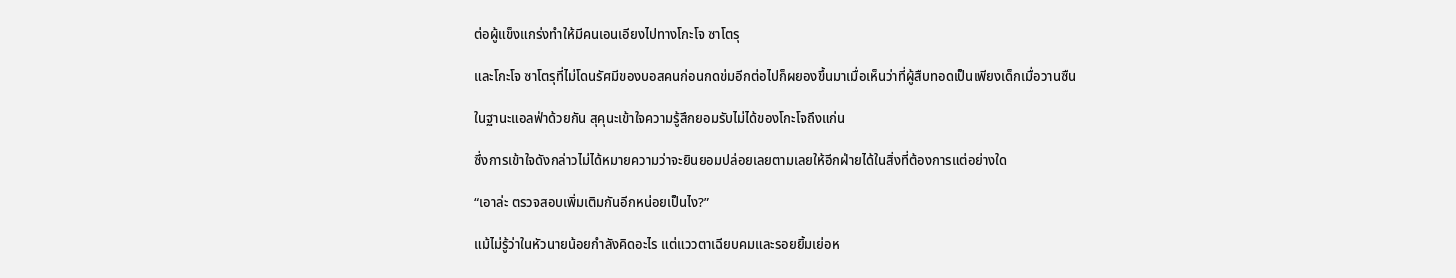ต่อผู้แข็งแกร่งทำให้มีคนเอนเอียงไปทางโกะโจ ซาโตรุ

และโกะโจ ซาโตรุที่ไม่โดนรัศมีของบอสคนก่อนกดข่มอีกต่อไปก็ผยองขึ้นมาเมื่อเห็นว่าที่ผู้สืบทอดเป็นเพียงเด็กเมื่อวานซืน

ในฐานะแอลฟ่าด้วยกัน สุคุนะเข้าใจความรู้สึกยอมรับไม่ได้ของโกะโจถึงแก่น

ซึ่งการเข้าใจดังกล่าวไม่ได้หมายความว่าจะยินยอมปล่อยเลยตามเลยให้อีกฝ่ายได้ในสิ่งที่ต้องการแต่อย่างใด

“เอาล่ะ ตรวจสอบเพิ่มเติมกันอีกหน่อยเป็นไง?”

แม้ไม่รู้ว่าในหัวนายน้อยกำลังคิดอะไร แต่แววตาเฉียบคมและรอยยิ้มเย่อห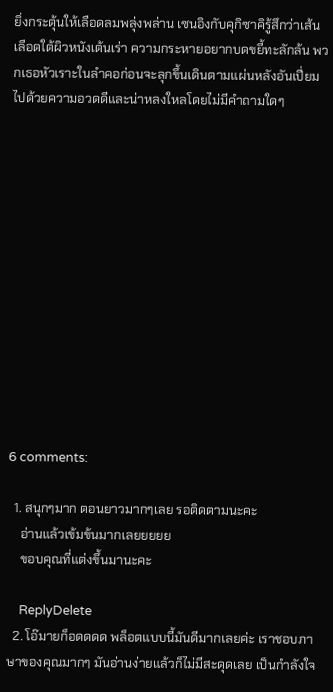ยิ่งกระตุ้นให้เลือดลมพลุ่งพล่าน เซนอิงกับคุกิซาคิรู้สึกว่าเส้นเลือดใต้ผิวหนังเต้นเร่า ความกระหายอยากบดขยี้ทะลักล้น พวกเธอหัวเราะในลำคอก่อนจะลุกขึ้นเดินตามแผ่นหลังอันเปี่ยมไปด้วยความอวดดีและน่าหลงใหลโดยไม่มีคำถามใดๆ













6 comments:

  1. สนุกๆมาก ตอนยาวมากๆเลย รอติดตามนะคะ
    อ่านแล้วเข้มข้นมากเลยยยยย
    ขอบคุณที่แต่งขึ้นมานะคะ

    ReplyDelete
  2. โอ๊มายก็อดดดด พล็อตแบบนี้มันดีมากเลยค่ะ เราชอบภาษาของคุณมากๆ มันอ่านง่ายแล้วก็ไม่มีสะดุดเลย เป็นกำลังใจ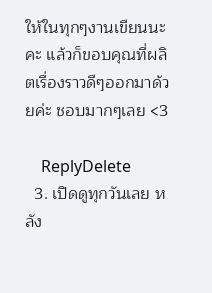ให้ในทุกๆงานเขียนนะคะ แล้วก็ขอบคุณที่ผลิตเรื่องราวดีๆออกมาด้วยค่ะ ชอบมากๆเลย <3

    ReplyDelete
  3. เปิดดูทุกวันเลย หลัง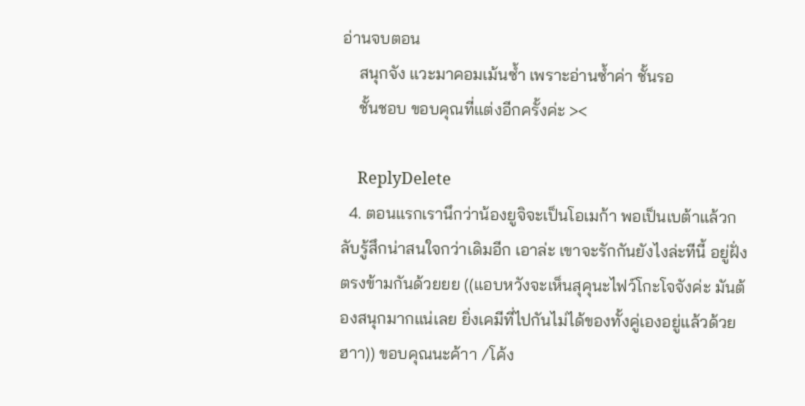อ่านจบตอน
    สนุกจัง แวะมาคอมเม้นซ้ำ เพราะอ่านซ้ำค่า ชั้นรอ
    ชั้นชอบ ขอบคุณที่แต่งอีกครั้งค่ะ ><

    ReplyDelete
  4. ตอนแรกเรานึกว่าน้องยูจิจะเป็นโอเมก้า พอเป็นเบต้าแล้วกลับรู้สึกน่าสนใจกว่าเดิมอีก เอาล่ะ เขาจะรักกันยังไงล่ะทีนี้ อยู่ฝั่งตรงข้ามกันด้วยยย ((แอบหวังจะเห็นสุคุนะไฟว์โกะโจจังค่ะ มันต้องสนุกมากแน่เลย ยิ่งเคมีที่ไปกันไม่ได้ของทั้งคู่เองอยู่แล้วด้วย ฮาา)) ขอบคุณนะค้าา /โค้ง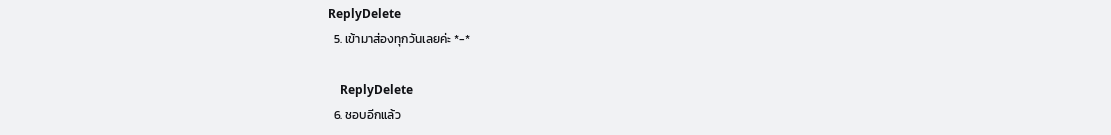ReplyDelete
  5. เข้ามาส่องทุกวันเลยค่ะ *-*

    ReplyDelete
  6. ชอบอีกแล้ว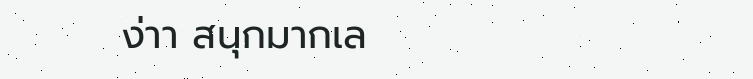ง่าา สนุกมากเล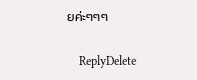ยค่ะๆๆๆ

    ReplyDelete